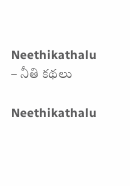Neethikathalu – నీతి కథలు

Neethikathalu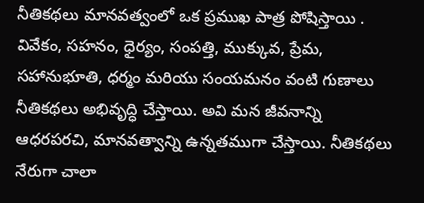నీతికథలు మానవత్వంలో ఒక ప్రముఖ పాత్ర పోషిస్తాయి . వివేకం, సహనం, ధైర్యం, సంపత్తి, ముక్కువ, ప్రేమ, సహానుభూతి, ధర్మం మరియు సంయమనం వంటి గుణాలు నీతికథలు అభివృద్ధి చేస్తాయి. అవి మన జీవనాన్ని ఆధరపరచి, మానవత్వాన్ని ఉన్నతముగా చేస్తాయి. నీతికథలు నేరుగా చాలా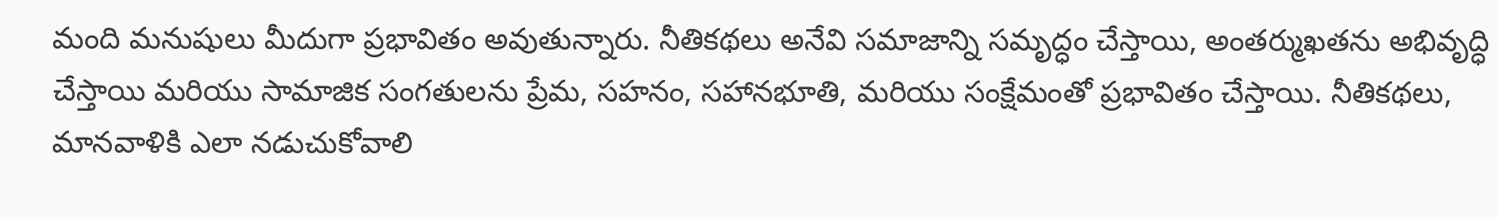మంది మనుషులు మీదుగా ప్రభావితం అవుతున్నారు. నీతికథలు అనేవి సమాజాన్ని సమృద్ధం చేస్తాయి, అంతర్ముఖతను అభివృద్ధి చేస్తాయి మరియు సామాజిక సంగతులను ప్రేమ, సహనం, సహానభూతి, మరియు సంక్షేమంతో ప్రభావితం చేస్తాయి. నీతికథలు, మానవాళికి ఎలా నడుచుకోవాలి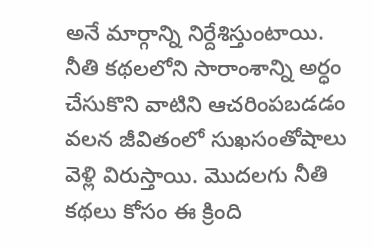అనే మార్గాన్ని నిర్దేశిస్తుంటాయి. నీతి కథలలోని సారాంశాన్ని అర్ధం చేసుకొని వాటిని ఆచరింపబడడం వలన జీవితంలో సుఖసంతోషాలు వెళ్లి విరుస్తాయి. మొదలగు నీతి కథలు కోసం ఈ క్రింది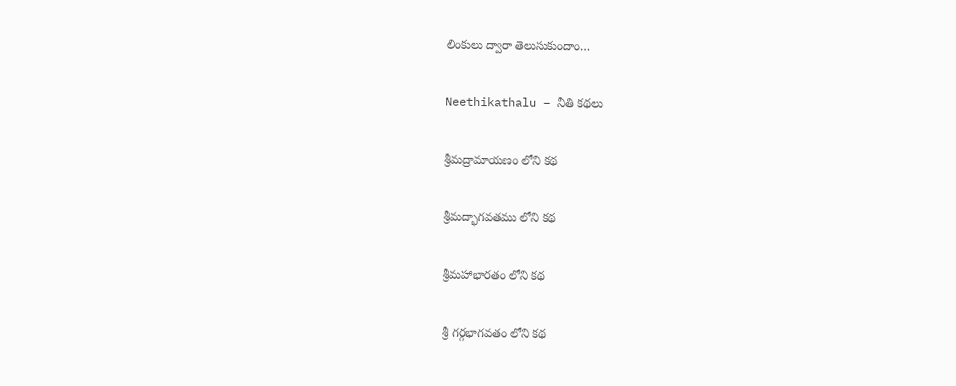లింకులు ద్వారా తెలుసుకుందాం…

Neethikathalu – నీతి కథలు

శ్రీమద్రామాయణం లోని కథ

శ్రీమద్భాగవతము లోని కథ

శ్రీమహాభారతం లోని కథ

శ్రీ గర్గభాగవతం లోని కథ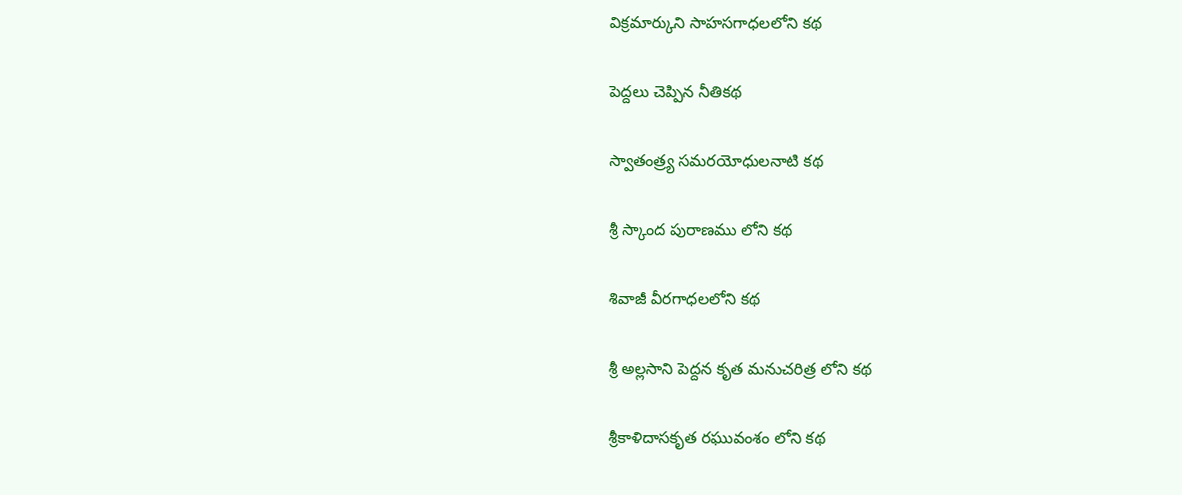విక్రమార్కుని సాహసగాధలలోని కథ

పెద్దలు చెప్పిన నీతికథ

స్వాతంత్ర్య సమరయోధులనాటి కథ

శ్రీ స్కాంద పురాణము లోని కథ

శివాజీ వీరగాధలలోని కథ

శ్రీ అల్లసాని పెద్దన కృత మనుచరిత్ర లోని కథ

శ్రీకాళిదాసకృత రఘువంశం లోని కథ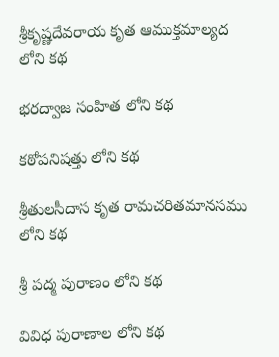శ్రీకృష్ణదేవరాయ కృత ఆముక్తమాల్యద లోని కథ

భరద్వాజ సంహిత లోని కథ

కఠోపనిషత్తు లోని కథ

శ్రీతులసీదాస కృత రామచరితమానసము లోని కథ

శ్రీ పద్మ పురాణం లోని కథ

వివిధ పురాణాల లోని కథ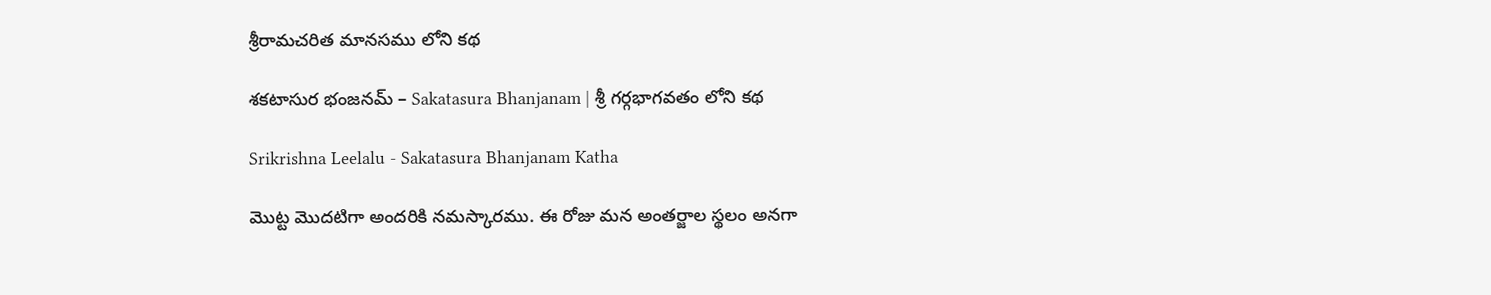శ్రీరామచరిత మానసము లోని కథ

శకటాసుర భంజనమ్ – Sakatasura Bhanjanam | శ్రీ గర్గభాగవతం లోని కథ

Srikrishna Leelalu - Sakatasura Bhanjanam Katha

మొట్ట మొదటిగా అందరికి నమస్కారము. ఈ రోజు మన అంతర్జాల స్థలం అనగా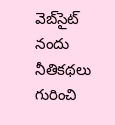వెబ్‌సైట్ నందు నీతికథలు గురించి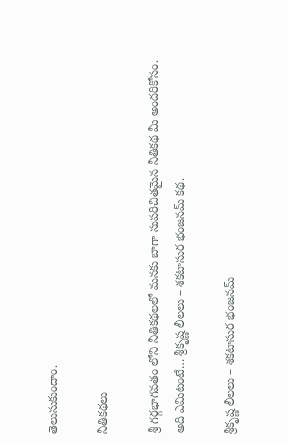తెలుసుకుందాం.

నీతికథలు

శ్రీ గర్గభాగవతం లోని నీతికథలలో మనకు బాగా సుపరిచితమైన నీతికథ మీ అందరికోసం. అది ఎమిటంటే… శ్రీకృష్ణ లీలలు – శకటాసుర భంజనమ్ కథ.

శ్రీకృష్ణ లీలలు – శకటాసుర భంజనమ్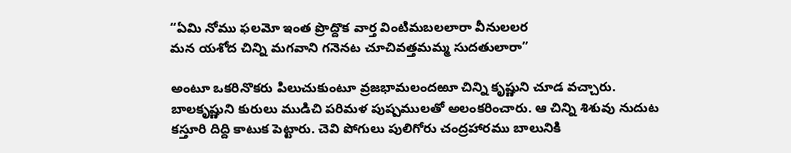“ఏమి నోము ఫలమో ఇంత ప్రొద్దొక వార్త వింటిమబలలారా వీనులలర
మన యశోద చిన్ని మగవాని గనెనట చూచివత్తమమ్మ సుదతులారా”

అంటూ ఒకరినొకరు పిలుచుకుంటూ వ్రజభామలందఱూ చిన్ని కృష్ణుని చూడ వచ్చారు. బాలకృష్ణుని కురులు ముడిచి పరిమళ పుష్పములతో అలంకరించారు. ఆ చిన్ని శిశువు నుదుట కస్తూరి దిద్ది కాటుక పెట్టారు. చెవి పోగులు పులిగోరు చంద్రహారము బాలునికి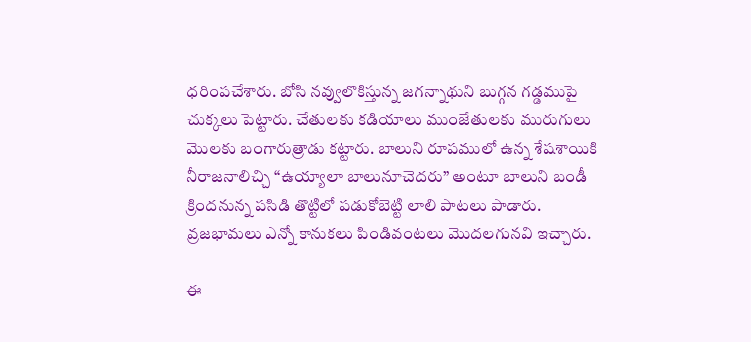ధరింపచేశారు. బోసి నవ్వులొకిస్తున్న జగన్నాథుని బుగ్గన గడ్డముపై చుక్కలు పెట్టారు. చేతులకు కడియాలు ముంజేతులకు మురుగులు మొలకు బంగారుత్రాడు కట్టారు. బాలుని రూపములో ఉన్న శేషశాయికి నీరాజనాలిచ్చి “ఉయ్యాలా బాలునూచెదరు” అంటూ బాలుని బండీ క్రిందనున్న పసిడి తొట్టిలో పడుకోబెట్టి లాలి పాటలు పాడారు. వ్రజభామలు ఎన్నో కానుకలు పిండివంటలు మొదలగునవి ఇచ్చారు.

ఈ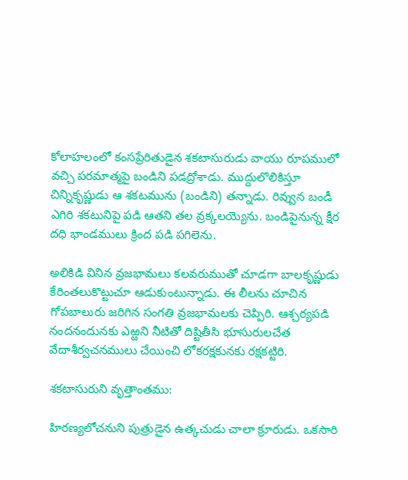కోలాహలంలో కంసప్రేరితుడైన శకటాసురుడు వాయు రూపములో వచ్చి పరమాత్మపై బండిని పడద్రోశాడు. ముద్దులొలికిస్తూ చిన్నికృష్ణుడు ఆ శకటమును (బండిని) తన్నాడు. రివ్వున బండీ ఎగిరి శకటునిపై పడి ఆతని తల వ్రక్కలయ్యెను. బండిపైనున్న క్షీర దధి భాండములు క్రింద పడి పగిలెను.

అలికిడి వినిన వ్రజభామలు కలవరుముతో చూడగా బాలకృష్ణుడు కేరింతలుకొట్టుచూ ఆడుకుంటున్నాడు. ఈ లీలను చూచిన గోపబాలురు జరిగిన సంగతి వ్రజభామలకు చెప్పిరి. ఆశ్చర్యపడి నందనందునకు ఎఱ్ఱని నీటితో దిష్టితీసి భూసురులచేత వేదాశీర్వచనములు చేయించి లోకరక్షకునకు రక్షకట్టిరి.

శకటాసురుని వృత్తాంతము:

హిరణ్యలోచనుని పుత్రుడైన ఉత్కచుడు చాలా క్రూరుడు. ఒకసారి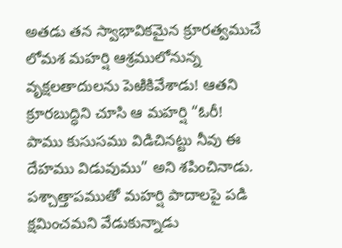అతడు తన స్వాభావికమైన క్రూరత్వముచే లోమశ మహర్షి ఆశ్రములోనున్న వృక్షలతాదులను పెఱికివేశాడు! ఆతని క్రూరబుద్ధిని చూసి ఆ మహర్షి “ఓరీ! పాము కుసుసము విడిచినట్టు నీవు ఈ దేహము విడువుము” అని శపించినాడు. పశ్చాత్తాపముతో మహర్షి పాదాలపై పడి క్షమించమని వేడుకున్నాడు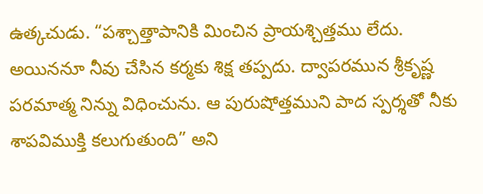ఉత్కచుడు. “పశ్చాత్తాపానికి మించిన ప్రాయశ్చిత్తము లేదు. అయిననూ నీవు చేసిన కర్మకు శిక్ష తప్పదు. ద్వాపరమున శ్రీకృష్ణ పరమాత్మ నిన్ను విధించును. ఆ పురుషోత్తముని పాద స్పర్శతో నీకు శాపవిముక్తి కలుగుతుంది” అని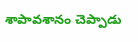శాపావశానం చెప్పాడు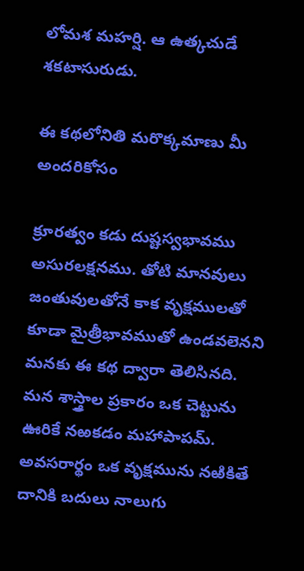లోమశ మహర్షి. ఆ ఉత్కచుడే శకటాసురుడు.

ఈ కథలోనితి మరొక్కమాణు మీ అందరికోసం

క్రూరత్వం కడు దుష్టస్వభావము అసురలక్షనము. తోటి మానవులు జంతువులతోనే కాక వృక్షములతో కూడా మైత్రీభావముతో ఉండవలెనని మనకు ఈ కథ ద్వారా తెలిసినది. మన శాస్త్రాల ప్రకారం ఒక చెట్టును ఊరికే నఱకడం మహాపాపమ్. అవసరార్థం ఒక వృక్షమును నఱికితే దానికి బదులు నాలుగు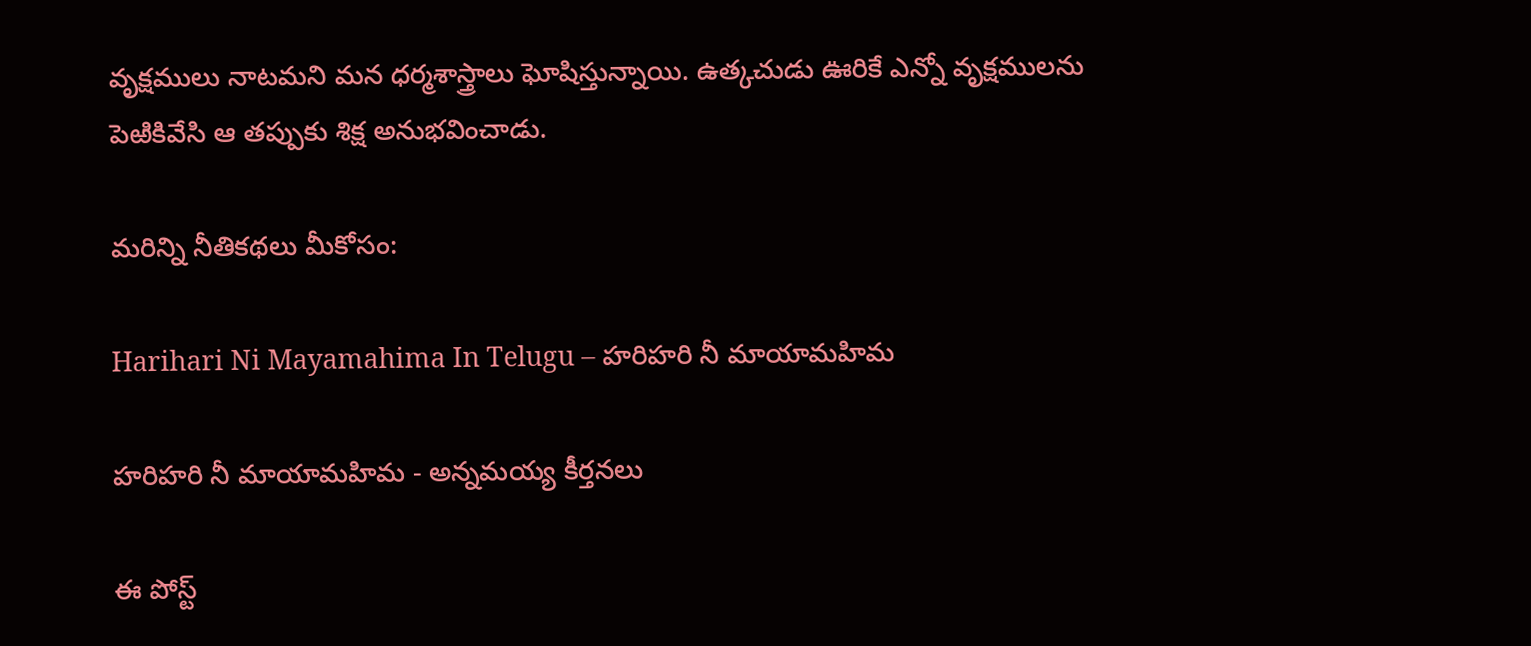వృక్షములు నాటమని మన ధర్మశాస్త్రాలు ఘోషిస్తున్నాయి. ఉత్కచుడు ఊరికే ఎన్నో వృక్షములను పెఱికివేసి ఆ తప్పుకు శిక్ష అనుభవించాడు.

మరిన్ని నీతికథలు మీకోసం:

Harihari Ni Mayamahima In Telugu – హరిహరి నీ మాయామహిమ

హరిహరి నీ మాయామహిమ - అన్నమయ్య కీర్తనలు

ఈ పోస్ట్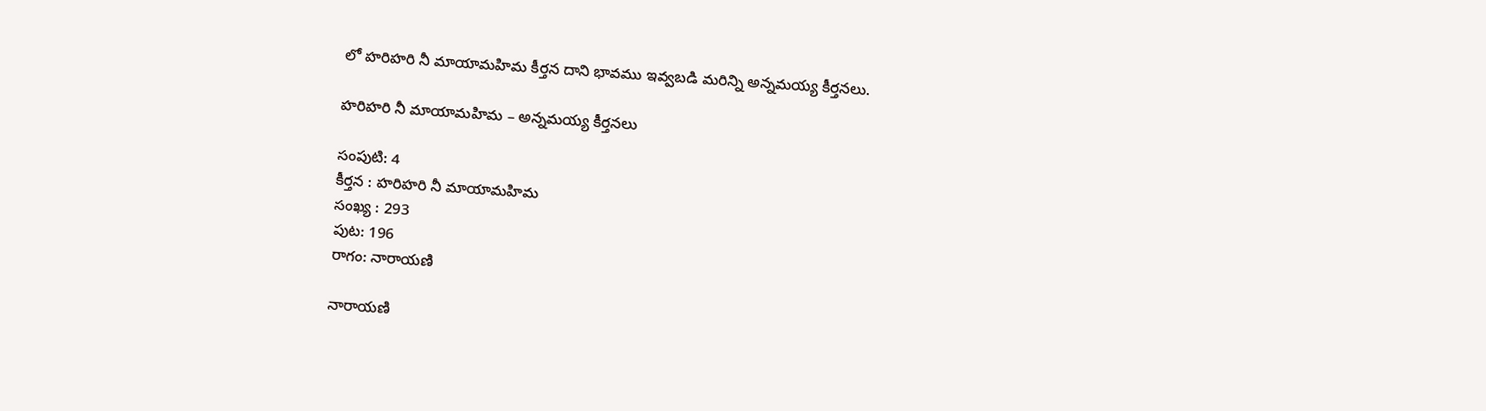లో హరిహరి నీ మాయామహిమ కీర్తన దాని భావము ఇవ్వబడి మరిన్ని అన్నమయ్య కీర్తనలు.

హరిహరి నీ మాయామహిమ – అన్నమయ్య కీర్తనలు

సంపుటి: 4
కీర్తన : హరిహరి నీ మాయామహిమ
సంఖ్య : 293
పుట: 196
రాగం: నారాయణి

నారాయణి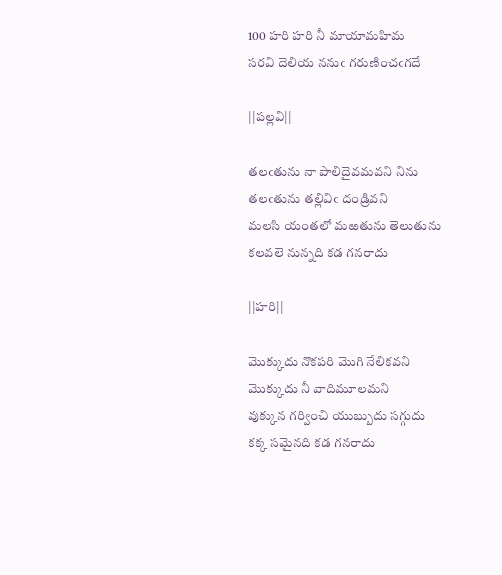100 హరి హరి నీ మాయామహిమ
సరవి దెలియ ననుఁ గరుణించఁగదే

||పల్లవి||

తలఁతును నా పాలిదైవమవని నిను
తలఁతును తల్లివిఁ దండ్రివని
మలసి యంతలో మఱతును తెలుతును
కలవలె నున్నది కడ గనరాదు

||హరి||

మొక్కుదు నొకపరి మొగి నేలికవని
మొక్కుదు నీ వాదిమూలమని
వుక్కున గర్వించి యుబ్బుదు సగ్గుదు
కక్క సమైనది కడ గనరాదు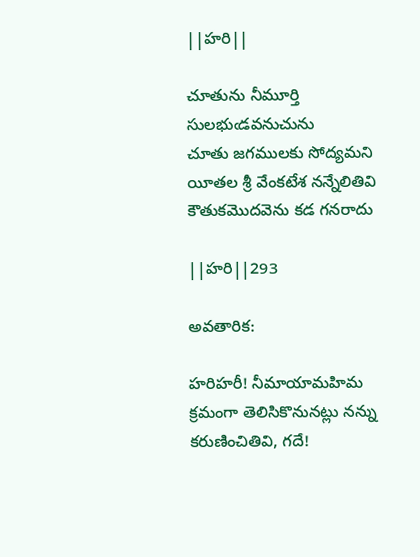||హరి||

చూతును నీమూర్తి సులభుఁడవనుచును
చూతు జగములకు సోద్యమని
యీతల శ్రీ వేంకటేశ నన్నేలితివి
కౌతుకమొదవెను కడ గనరాదు

||హరి||293

అవతారిక:

హరిహరీ! నీమాయామహిమ క్రమంగా తెలిసికొనునట్లు నన్ను కరుణించితివి, గదే!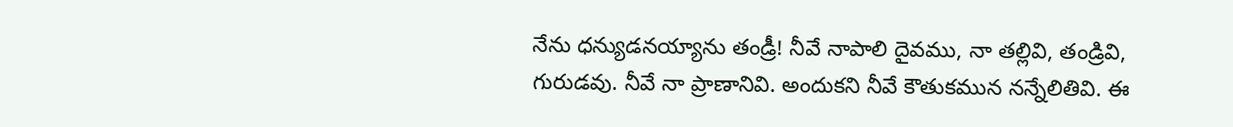నేను ధన్యుడనయ్యాను తండ్రీ! నీవే నాపాలి దైవము, నా తల్లివి, తండ్రివి, గురుడవు. నీవే నా ప్రాణానివి. అందుకని నీవే కౌతుకమున నన్నేలితివి. ఈ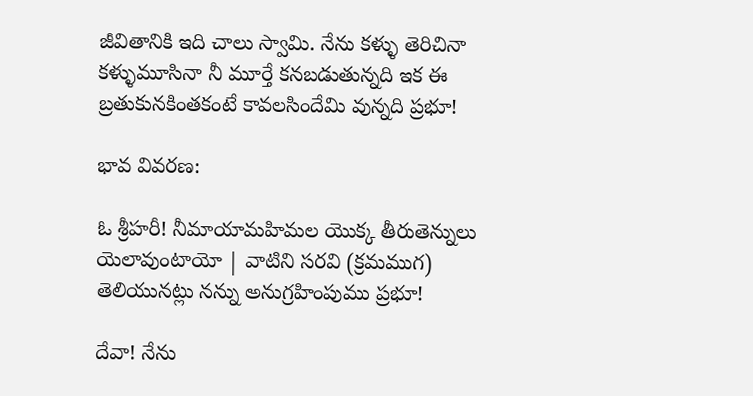జీవితానికి ఇది చాలు స్వామి. నేను కళ్ళు తెరిచినా కళ్ళుమూసినా నీ మూర్తే కనబడుతున్నది ఇక ఈ బ్రతుకునకింతకంటే కావలసిందేమి వున్నది ప్రభూ!

భావ వివరణ:

ఓ శ్రీహరీ! నీమాయామహిమల యొక్క తీరుతెన్నులు యెలావుంటాయో | వాటిని సరవి (క్రమముగ) తెలియునట్లు నన్ను అనుగ్రహింపుము ప్రభూ!

దేవా! నేను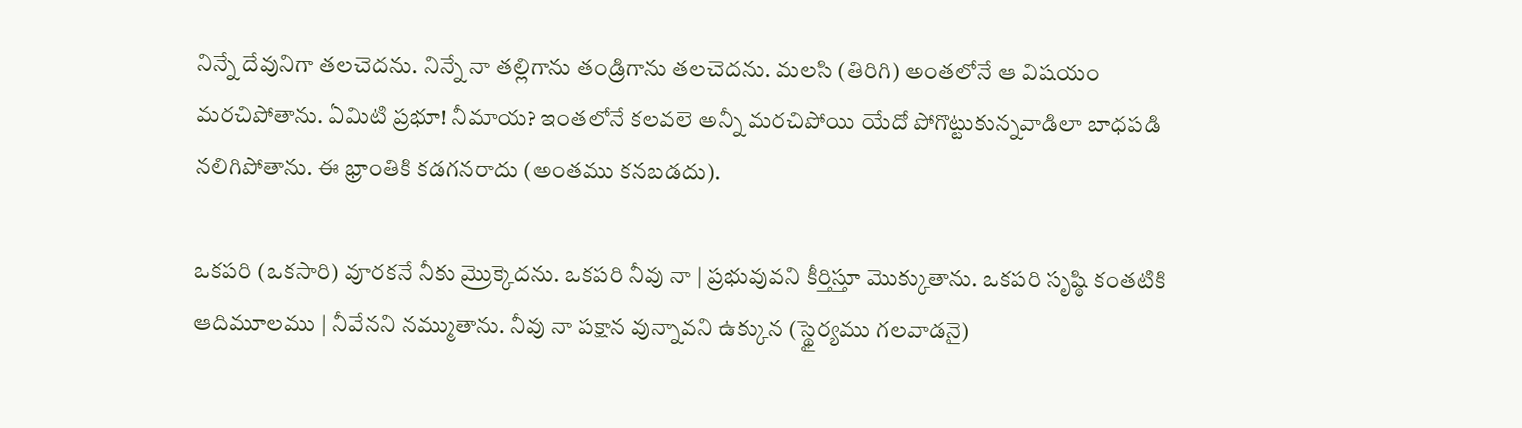నిన్నే దేవునిగా తలచెదను. నిన్నే నా తల్లిగాను తండ్రిగాను తలచెదను. మలసి (తిరిగి) అంతలోనే ఆ విషయం మరచిపోతాను. ఏమిటి ప్రభూ! నీమాయ? ఇంతలోనే కలవలె అన్నీ మరచిపోయి యేదో పోగొట్టుకున్నవాడిలా బాధపడి నలిగిపోతాను. ఈ భ్రాంతికి కడగనరాదు (అంతము కనబడదు).

ఒకపరి (ఒకసారి) వూరకనే నీకు మ్రొక్కెదను. ఒకపరి నీవు నా | ప్రభువువని కీర్తిస్తూ మొక్కుతాను. ఒకపరి సృష్ఠి కంతటికి ఆదిమూలము | నీవేనని నమ్ముతాను. నీవు నా పక్షాన వున్నావని ఉక్కున (స్థైర్యము గలవాడనై)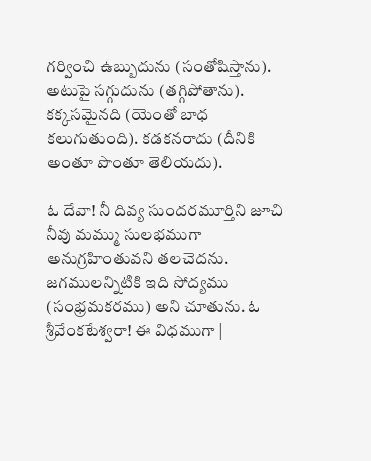గర్వించి ఉబ్బుదును (సంతోషిస్తాను). అటుపై సగ్గుదును (తగ్గిపోతాను). కక్కసమైనది (యెంతో బాధ కలుగుతుంది). కడకనరాదు (దీనికి అంతూ పొంతూ తెలియదు).

ఓ దేవా! నీ దివ్య సుందరమూర్తిని జూచి నీవు మమ్ము సులభముగా అనుగ్రహింతువని తలచెదను. జగములన్నిటికి ఇది సోద్యము (సంభ్రమకరము) అని చూతును. ఓ శ్రీవేంకటేశ్వరా! ఈ విధముగా |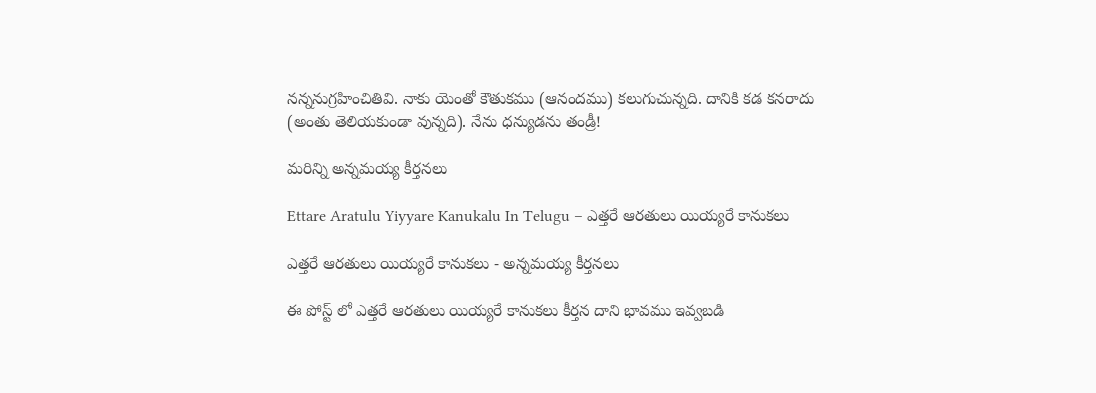నన్ననుగ్రహించితివి. నాకు యెంతో కౌతుకము (ఆనందము) కలుగుచున్నది. దానికి కడ కనరాదు (అంతు తెలియకుండా వున్నది). నేను ధన్యుడను తండ్రీ!

మరిన్ని అన్నమయ్య కీర్తనలు

Ettare Aratulu Yiyyare Kanukalu In Telugu – ఎత్తరే ఆరతులు యియ్యరే కానుకలు

ఎత్తరే ఆరతులు యియ్యరే కానుకలు - అన్నమయ్య కీర్తనలు

ఈ పోస్ట్ లో ఎత్తరే ఆరతులు యియ్యరే కానుకలు కీర్తన దాని భావము ఇవ్వబడి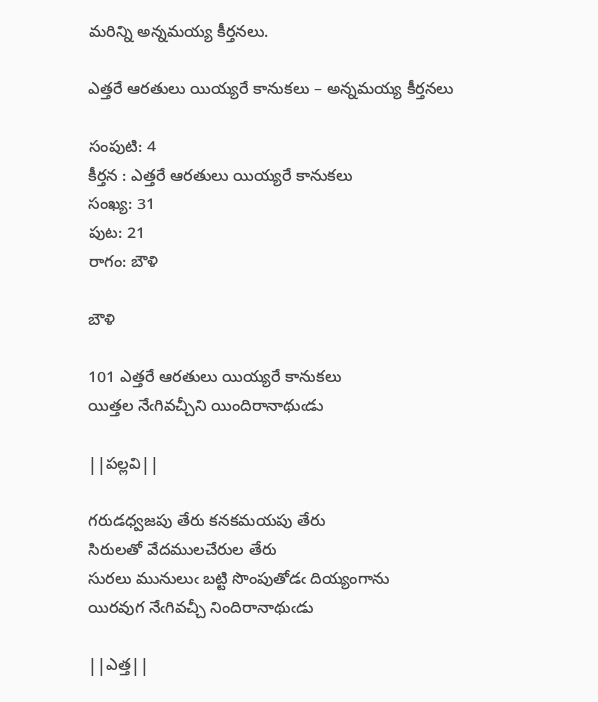మరిన్ని అన్నమయ్య కీర్తనలు.

ఎత్తరే ఆరతులు యియ్యరే కానుకలు – అన్నమయ్య కీర్తనలు

సంపుటి: 4
కీర్తన : ఎత్తరే ఆరతులు యియ్యరే కానుకలు
సంఖ్య: 31
పుట: 21
రాగం: బౌళి

బౌళి

101 ఎత్తరే ఆరతులు యియ్యరే కానుకలు
యిత్తల నేఁగివచ్చీని యిందిరానాథుఁడు

||పల్లవి||

గరుడధ్వజపు తేరు కనకమయపు తేరు
సిరులతో వేదములచేరుల తేరు
సురలు మునులుఁ బట్టి సొంపుతోడఁ దియ్యంగాను
యిరవుగ నేఁగివచ్చీ నిందిరానాథుఁడు

||ఎత్త||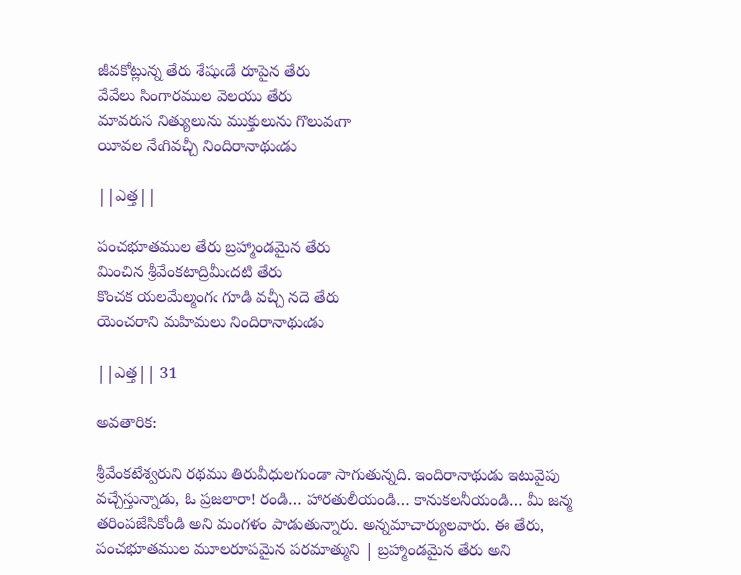జీవకోట్లున్న తేరు శేషుఁడే రూపైన తేరు
వేవేలు సింగారముల వెలయు తేరు
మావరుస నిత్యులును ముక్తులును గొలువఁగా
యీవల నేఁగివచ్చీ నిందిరానాథుఁడు

||ఎత్త||

పంచభూతముల తేరు బ్రహ్మాండమైన తేరు
మించిన శ్రీవేంకటాద్రిమీఁదటి తేరు
కొంచక యలమేల్మంగఁ గూడి వచ్చీ నదె తేరు
యెంచరాని మహిమలు నిందిరానాథుఁడు

||ఎత్త|| 31

అవతారిక:

శ్రీవేంకటేశ్వరుని రథము తిరువీధులగుండా సాగుతున్నది. ఇందిరానాథుడు ఇటువైపు వచ్చేస్తున్నాడు, ఓ ప్రజలారా! రండి… హారతులీయండి… కానుకలనీయండి… మీ జన్మ తరింపజేసికోండి అని మంగళం పాడుతున్నారు. అన్నమాచార్యులవారు. ఈ తేరు, పంచభూతముల మూలరూపమైన పరమాత్ముని | బ్రహ్మాండమైన తేరు అని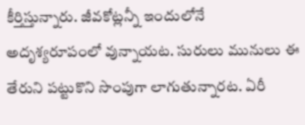కీర్తిస్తున్నారు. జీవకోట్లన్నీ ఇందులోనే అదృశ్యరూపంలో వున్నాయట. సురులు మునులు ఈ తేరుని పట్టుకొని సొంపుగా లాగుతున్నారట. ఏరీ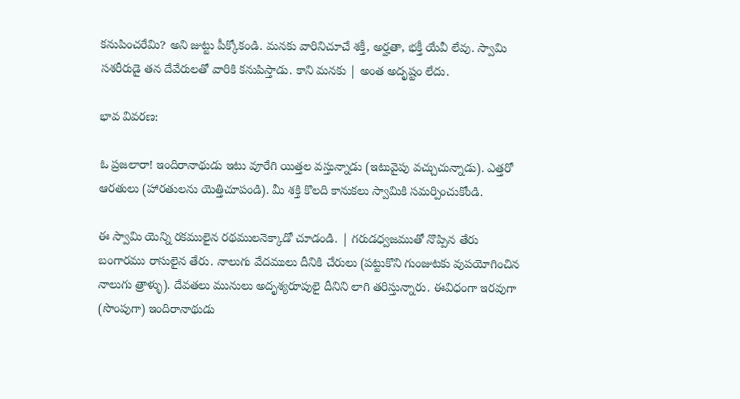కనుపించరేమి? అని జుట్టు పీక్కోకండి. మనకు వారినిచూచే శక్తీ, అర్హతా, భక్తీ యేవీ లేవు. స్వామి సశరీరుడై తన దేవేరులతో వారికి కనుపిస్తాడు. కాని మనకు | అంత అదృష్టం లేదు.

భావ వివరణ:

ఓ ప్రజలారా! ఇందిరానాథుడు ఇటు వూరేగి యిత్తల వస్తున్నాడు (ఇటువైపు వచ్చుచున్నాడు). ఎత్తరో ఆరతులు (హారతులను యెత్తిచూపండి). మీ శక్తి కొలది కానుకలు స్వామికి సమర్పించుకోండి.

ఈ స్వామి యెన్ని రకములైన రథములనెక్కాడో చూడండి. | గరుడధ్వజముతో నొప్పిన తేరు బంగారము రాసులైన తేరు. నాలుగు వేదములు దీనికి చేరులు (పట్టుకొని గుంజుటకు వుపయోగించిన నాలుగు త్రాళ్ళు). దేవతలు మునులు అదృశ్యరూపులై దీనిని లాగి తరిస్తున్నారు. ఈవిధంగా ఇరవుగా (సొంపుగా) ఇందిరానాథుడు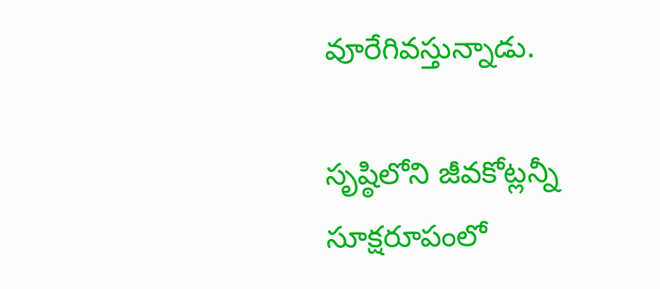వూరేగివస్తున్నాడు.

సృష్ఠిలోని జీవకోట్లన్నీ సూక్షరూపంలో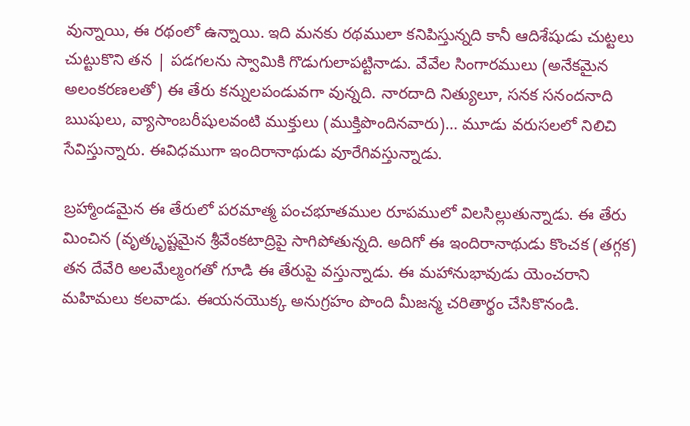వున్నాయి, ఈ రథంలో ఉన్నాయి. ఇది మనకు రథములా కనిపిస్తున్నది కానీ ఆదిశేషుడు చుట్టలు చుట్టుకొని తన | పడగలను స్వామికి గొడుగులాపట్టినాడు. వేవేల సింగారములు (అనేకమైన అలంకరణలతో) ఈ తేరు కన్నులపండువగా వున్నది. నారదాది నిత్యులూ, సనక సనందనాది ఋషులు, వ్యాసాంబరీషులవంటి ముక్తులు (ముక్తిపొందినవారు)… మూడు వరుసలలో నిలిచి సేవిస్తున్నారు. ఈవిధముగా ఇందిరానాథుడు వూరేగివస్తున్నాడు.

బ్రహ్మాండమైన ఈ తేరులో పరమాత్మ పంచభూతముల రూపములో విలసిల్లుతున్నాడు. ఈ తేరు మించిన (వృత్కృష్టమైన శ్రీవేంకటాద్రిపై సాగిపోతున్నది. అదిగో ఈ ఇందిరానాథుడు కొంచక (తగ్గక) తన దేవేరి అలమేల్మంగతో గూడి ఈ తేరుపై వస్తున్నాడు. ఈ మహానుభావుడు యెంచరాని మహిమలు కలవాడు. ఈయనయొక్క అనుగ్రహం పొంది మీజన్మ చరితార్థం చేసికొనండి.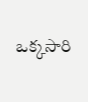ఒక్కసారి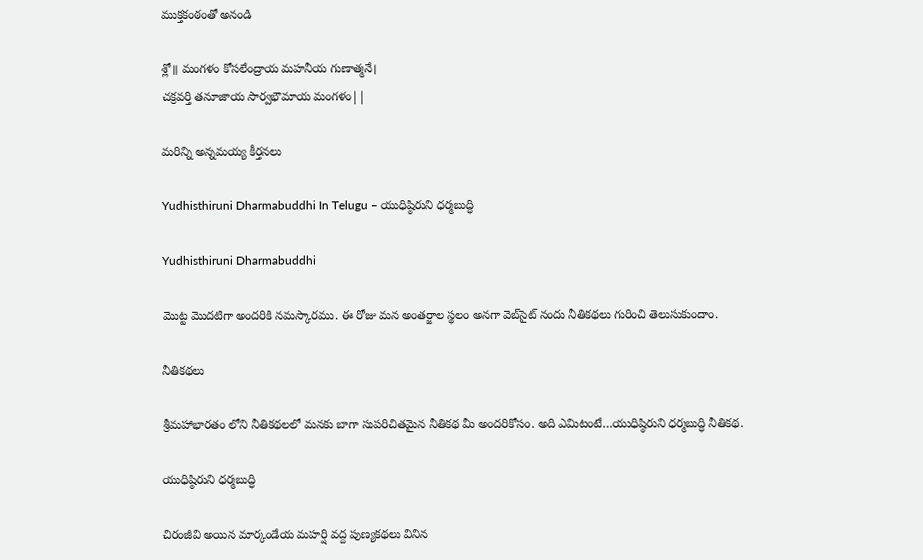ముక్తకంఠంతో అనండి

శ్లో॥ మంగళం కోసలేంద్రాయ మహనీయ గుణాత్మనే।
చక్రవర్తి తనూజాయ సార్వభౌమాయ మంగళం||

మరిన్ని అన్నమయ్య కీర్తనలు

Yudhisthiruni Dharmabuddhi In Telugu – యుధిష్ఠిరుని ధర్మబుద్ధి

Yudhisthiruni Dharmabuddhi

మొట్ట మొదటిగా అందరికి నమస్కారము. ఈ రోజు మన అంతర్జాల స్థలం అనగా వెబ్‌సైట్ నందు నీతికథలు గురించి తెలుసుకుందాం.

నీతికథలు

శ్రీమహాభారతం లోని నీతికథలలో మనకు బాగా సుపరిచితమైన నీతికథ మీ అందరికోసం. అది ఎమిటంటే…యుధిష్ఠిరుని ధర్మబుద్ధి నీతికథ.

యుధిష్ఠిరుని ధర్మబుద్ధి

చిరంజీవి అయిన మార్కండేయ మహర్షి వద్ద పుణ్యకథలు వినిన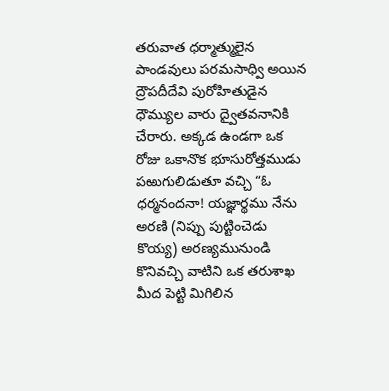తరువాత ధర్మాత్ములైన పాండవులు పరమసాధ్వి అయిన ద్రౌపదీదేవి పురోహితుడైన ధౌమ్యుల వారు ద్వైతవనానికి చేరారు. అక్కడ ఉండగా ఒక రోజు ఒకానొక భూసురోత్తముడు పఱుగులిడుతూ వచ్చి “ఓ ధర్మనందనా! యజ్ఞార్థము నేను అరణి (నిప్పు పుట్టించెడు కొయ్య) అరణ్యమునుండి కొనివచ్చి వాటిని ఒక తరుశాఖ మీద పెట్టి మిగిలిన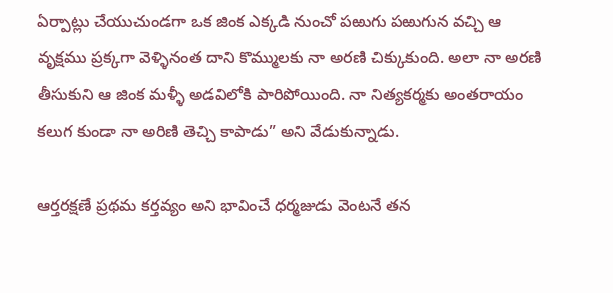ఏర్పాట్లు చేయుచుండగా ఒక జింక ఎక్కడి నుంచో పఱుగు పఱుగున వచ్చి ఆ వృక్షము ప్రక్కగా వెళ్ళినంత దాని కొమ్ములకు నా అరణి చిక్కుకుంది. అలా నా అరణి తీసుకుని ఆ జింక మళ్ళీ అడవిలోకి పారిపోయింది. నా నిత్యకర్మకు అంతరాయం కలుగ కుండా నా అరిణి తెచ్చి కాపాడు” అని వేడుకున్నాడు.

ఆర్తరక్షణే ప్రథమ కర్తవ్యం అని భావించే ధర్మజుడు వెంటనే తన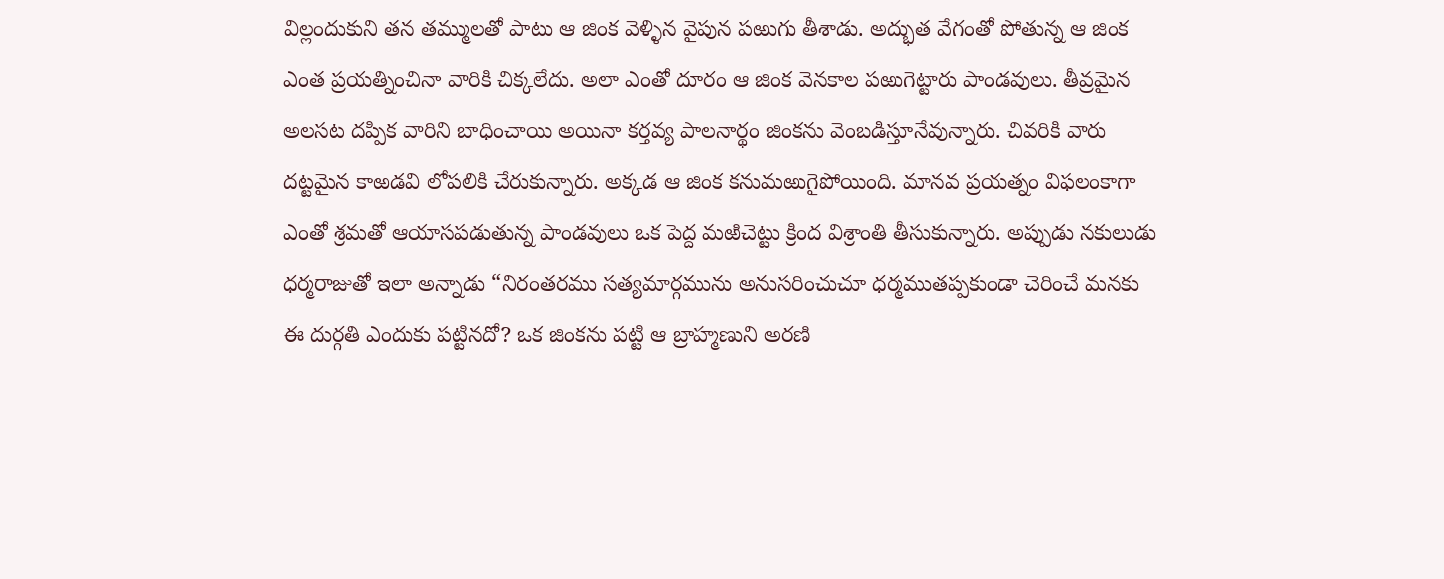విల్లందుకుని తన తమ్ములతో పాటు ఆ జింక వెళ్ళిన వైపున పఱుగు తీశాడు. అద్భుత వేగంతో పోతున్న ఆ జింక ఎంత ప్రయత్నించినా వారికి చిక్కలేదు. అలా ఎంతో దూరం ఆ జింక వెనకాల పఱుగెట్టారు పాండవులు. తీవ్రమైన అలసట దప్పిక వారిని బాధించాయి అయినా కర్తవ్య పాలనార్థం జింకను వెంబడిస్తూనేవున్నారు. చివరికి వారు దట్టమైన కాఱడవి లోపలికి చేరుకున్నారు. అక్కడ ఆ జింక కనుమఱుగైపోయింది. మానవ ప్రయత్నం విఫలంకాగా ఎంతో శ్రమతో ఆయాసపడుతున్న పాండవులు ఒక పెద్ద మఱిచెట్టు క్రింద విశ్రాంతి తీసుకున్నారు. అప్పుడు నకులుడు ధర్మరాజుతో ఇలా అన్నాడు “నిరంతరము సత్యమార్గమును అనుసరించుచూ ధర్మముతప్పకుండా చెరించే మనకు ఈ దుర్గతి ఎందుకు పట్టినదో? ఒక జింకను పట్టి ఆ బ్రాహ్మణుని అరణి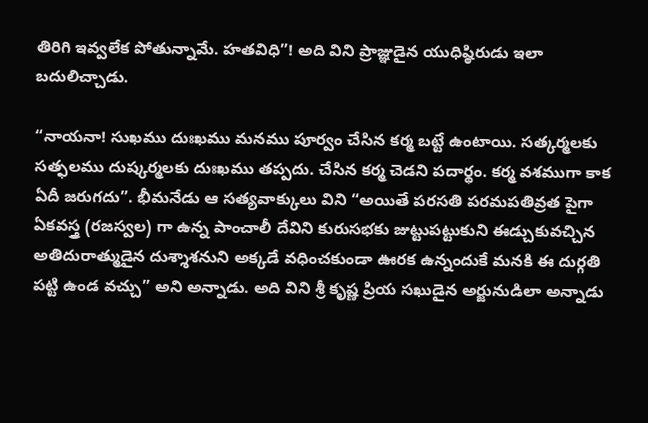తిరిగి ఇవ్వలేక పోతున్నామే. హతవిధి”! అది విని ప్రాజ్ఞుడైన యుధిష్ఠిరుడు ఇలా బదులిచ్చాడు.

“నాయనా! సుఖము దుఃఖము మనము పూర్వం చేసిన కర్మ బట్టే ఉంటాయి. సత్కర్మలకు సత్ఫలము దుష్కర్మలకు దుఃఖము తప్పదు. చేసిన కర్మ చెడని పదార్థం. కర్మ వశముగా కాక ఏదీ జరుగదు”. భీమనేడు ఆ సత్యవాక్కులు విని “అయితే పరసతి పరమపతివ్రత పైగా ఏకవస్త్ర (రజస్వల) గా ఉన్న పాంచాలీ దేవిని కురుసభకు జుట్టుపట్టుకుని ఈడ్చుకువచ్చిన అతిదురాత్ముడైన దుశ్శాశనుని అక్కడే వధించకుండా ఊరక ఉన్నందుకే మనకి ఈ దుర్గతి పట్టి ఉండ వచ్చు” అని అన్నాడు. అది విని శ్రీ కృష్ణ ప్రియ సఖుడైన అర్జునుడిలా అన్నాడు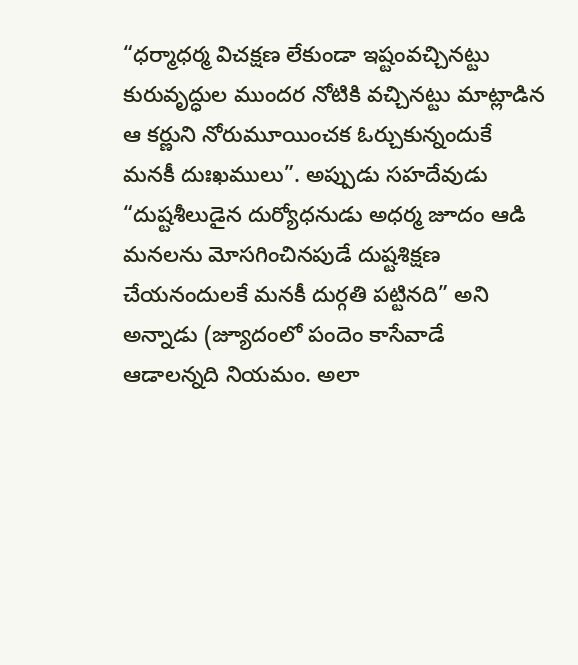“ధర్మాధర్మ విచక్షణ లేకుండా ఇష్టంవచ్చినట్టు కురువృద్ధుల ముందర నోటికి వచ్చినట్టు మాట్లాడిన ఆ కర్ణుని నోరుమూయించక ఓర్చుకున్నందుకే మనకీ దుఃఖములు”. అప్పుడు సహదేవుడు “దుష్టశీలుడైన దుర్యోధనుడు అధర్మ జూదం ఆడి మనలను మోసగించినపుడే దుష్టశిక్షణ చేయనందులకే మనకీ దుర్గతి పట్టినది” అని అన్నాడు (జ్యూదంలో పందెం కాసేవాడే ఆడాలన్నది నియమం. అలా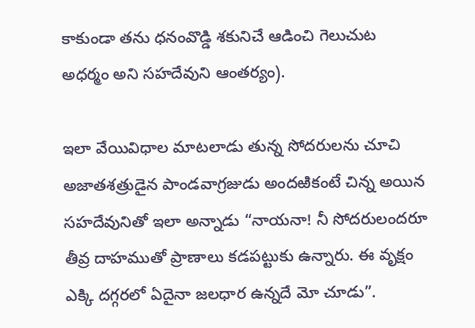కాకుండా తను ధనంవొడ్డి శకునిచే ఆడించి గెలుచుట అధర్మం అని సహదేవుని ఆంతర్యం).

ఇలా వేయివిధాల మాటలాడు తున్న సోదరులను చూచి అజాతశత్రుడైన పాండవాగ్రజుడు అందఱికంటే చిన్న అయిన సహదేవునితో ఇలా అన్నాడు “నాయనా! నీ సోదరులందరూ తీవ్ర దాహముతో ప్రాణాలు కడపట్టుకు ఉన్నారు. ఈ వృక్షం ఎక్కి దగ్గరలో ఏదైనా జలధార ఉన్నదే మో చూడు”.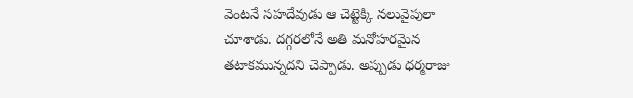వెంటనే సహదేవుడు ఆ చెట్టెక్కి నలువైపులా చూశాడు. దగ్గరలోనే అతి మనోహరమైన తటాకమున్నదని చెప్పాడు. అప్పుడు ధర్మరాజు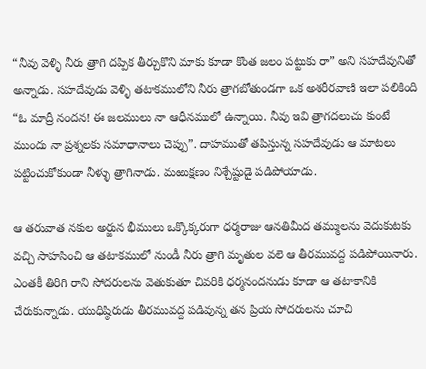“నీవు వెళ్ళి నీరు త్రాగి దప్పిక తీర్చుకొని మాకు కూడా కొంత జలం పట్టుకు రా” అని సహదేవునితో అన్నాడు. సహదేవుడు వెళ్ళి తటాకములోని నీరు త్రాగబోతుండగా ఒక అశరీరవాణి ఇలా పలికింది “ఓ మాద్రీ నందన! ఈ జలములు నా ఆధీనములో ఉన్నాయి. నీవు ఇవి త్రాగదలుచు కుంటే ముందు నా ప్రశ్నలకు సమాధానాలు చెప్పు”. దాహముతో తపిస్తున్న సహదేవుడు ఆ మాటలు పట్టించుకోకుండా నీళ్ళు త్రాగినాడు. మఱుక్షణం నిశ్చేష్టుడై పడిపోయాడు.

ఆ తరువాత నకుల అర్జున భీములు ఒక్కొక్కరుగా ధర్మరాజు ఆనతిమీద తమ్ములను వెదుకుటకు వచ్చి సాహసించి ఆ తటాకములో నుండీ నీరు త్రాగి మృతుల వలె ఆ తీరమువద్ద పడిపోయినారు. ఎంతకీ తిరిగి రాని సోదరులను వెతుకుతూ చివరికి ధర్మనందనుడు కూడా ఆ తటాకానికి చేరుకున్నాడు. యుధిష్ఠిరుడు తీరమువద్ద పడివున్న తన ప్రియ సోదరులను చూచి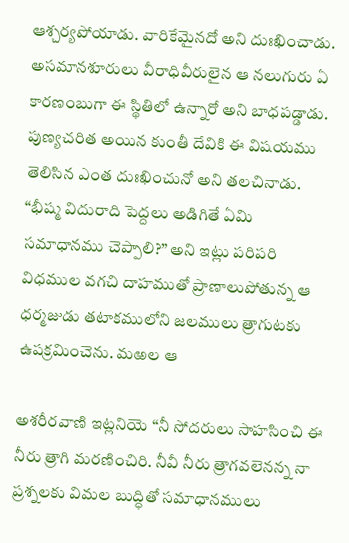ఆశ్చర్యపోయాడు. వారికేమైనదో అని దుఃఖించాడు. అసమానశూరులు వీరాధివీరులైన ఆ నలుగురు ఏ కారణంబుగా ఈ స్థితిలో ఉన్నారో అని బాధపడ్డాడు. పుణ్యచరిత అయిన కుంతీ దేవికి ఈ విషయము తెలిసిన ఎంత దుఃఖించునో అని తలచినాడు. “భీష్మ విదురాది పెద్దలు అడిగితే ఏమి సమాధానము చెప్పాలి?” అని ఇట్లు పరిపరి విధముల వగచి దాహముతో ప్రాణాలుపోతున్న ఆ ధర్మజుడు తటాకములోని జలములు త్రాగుటకు ఉపక్రమించెను. మఱల ఆ

అశరీరవాణి ఇట్లనియె “నీ సోదరులు సాహసించి ఈ నీరు త్రాగి మరణించిరి. నీవీ నీరు త్రాగవలెనన్న నా ప్రశ్నలకు విమల బుద్ధితో సమాధానములు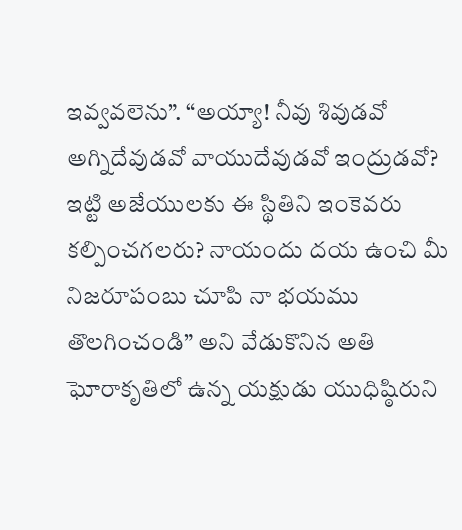ఇవ్వవలెను”. “అయ్యా! నీవు శివుడవో అగ్నిదేవుడవో వాయుదేవుడవో ఇంద్రుడవో? ఇట్టి అజేయులకు ఈ స్థితిని ఇంకెవరు కల్పించగలరు? నాయందు దయ ఉంచి మీ నిజరూపంబు చూపి నా భయము తొలగించండి” అని వేడుకొనిన అతి ఘోరాకృతిలో ఉన్న యక్షుడు యుధిష్ఠిరుని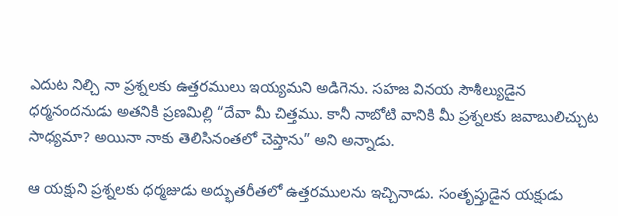ఎదుట నిల్చి నా ప్రశ్నలకు ఉత్తరములు ఇయ్యమని అడిగెను. సహజ వినయ సౌశీల్యుడైన ధర్మనందనుడు అతనికి ప్రణమిల్లి “దేవా మీ చిత్తము. కానీ నాబోటి వానికి మీ ప్రశ్నలకు జవాబులిచ్చుట సాధ్యమా? అయినా నాకు తెలిసినంతలో చెప్తాను” అని అన్నాడు.

ఆ యక్షుని ప్రశ్నలకు ధర్మజుడు అద్భుతరీతలో ఉత్తరములను ఇచ్చినాడు. సంతృప్తుడైన యక్షుడు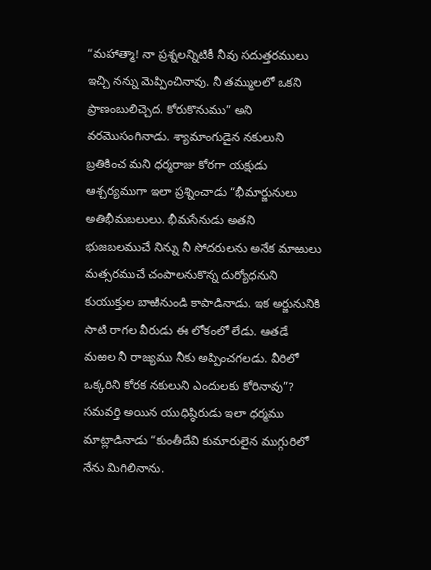“మహాత్మా! నా ప్రశ్నలన్నిటికీ నీవు సదుత్తరములు ఇచ్చి నన్ను మెప్పించినావు. నీ తమ్ములలో ఒకని ప్రాణంబులిచ్చెద. కోరుకొనుము” అని వరమొసంగినాడు. శ్యామాంగుడైన నకులుని బ్రతికించ మని ధర్మరాజు కోరగా యక్షుడు ఆశ్చర్యముగా ఇలా ప్రశ్నించాడు “భీమార్జునులు అతిభీమబలులు. భీమసేనుడు అతని భుజబలముచే నిన్ను నీ సోదరులను అనేక మాఱులు మత్సరముచే చంపాలనుకొన్న దుర్యోధనుని కుయుక్తుల బాఱినుండి కాపాడినాడు. ఇక అర్జునునికి సాటి రాగల వీరుడు ఈ లోకంలో లేడు. ఆతడే మఱల నీ రాజ్యము నీకు అప్పించగలడు. వీరిలో ఒక్కరిని కోరక నకులుని ఎందులకు కోరినావు”? సమవర్తి అయిన యుధిష్ఠిరుడు ఇలా ధర్మము మాట్లాడినాడు “కుంతీదేవి కుమారులైన ముగ్గురిలో నేను మిగిలినాను.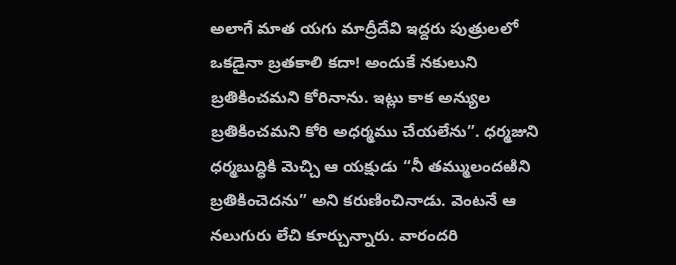అలాగే మాత యగు మాద్రీదేవి ఇద్దరు పుత్రులలో ఒకడైనా బ్రతకాలి కదా! అందుకే నకులుని బ్రతికించమని కోరినాను. ఇట్లు కాక అన్యుల బ్రతికించమని కోరి అధర్మము చేయలేను”. ధర్మజుని ధర్మబుద్ధికి మెచ్చి ఆ యక్షుడు “నీ తమ్ములందఱిని బ్రతికించెదను” అని కరుణించినాడు. వెంటనే ఆ నలుగురు లేచి కూర్చున్నారు. వారందరి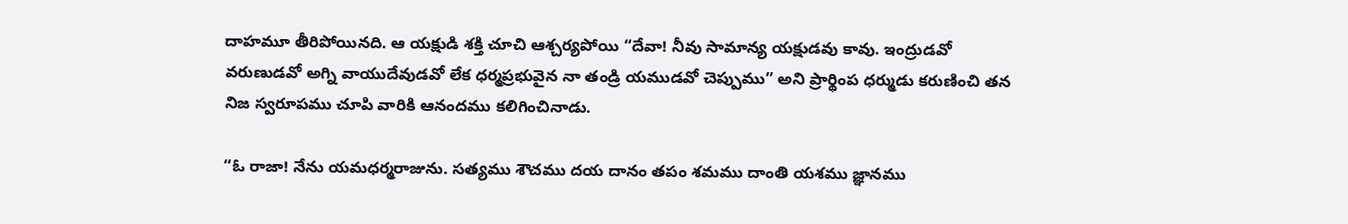దాహమూ తీరిపోయినది. ఆ యక్షుడి శక్తి చూచి ఆశ్చర్యపోయి “దేవా! నీవు సామాన్య యక్షుడవు కావు. ఇంద్రుడవో వరుణుడవో అగ్ని వాయుదేవుడవో లేక ధర్మప్రభువైన నా తండ్రి యముడవో చెప్పుము” అని ప్రార్థింప ధర్ముడు కరుణించి తన నిజ స్వరూపము చూపి వారికి ఆనందము కలిగించినాడు.

“ఓ రాజా! నేను యమధర్మరాజును. సత్యము శౌచము దయ దానం తపం శమము దాంతి యశము జ్ఞానము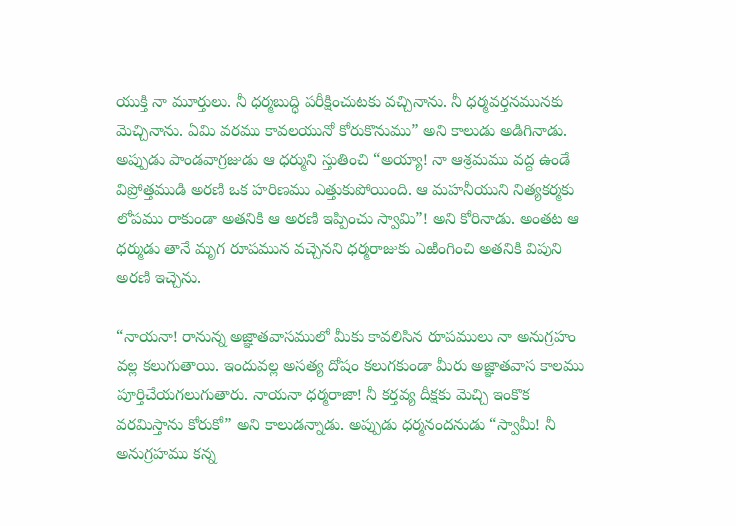యుక్తి నా మూర్తులు. నీ ధర్మబుద్ధి పరీక్షించుటకు వచ్చినాను. నీ ధర్మవర్తనమునకు మెచ్చినాను. ఏమి వరము కావలయునో కోరుకొనుము” అని కాలుడు అడిగినాడు. అప్పుడు పాండవాగ్రజుడు ఆ ధర్ముని స్తుతించి “అయ్యా! నా ఆశ్రమము వద్ద ఉండే విప్రోత్తముడి అరణి ఒక హరిణము ఎత్తుకుపోయింది. ఆ మహనీయుని నిత్యకర్మకు లోపము రాకుండా అతనికి ఆ అరణి ఇప్పించు స్వామి”! అని కోరినాడు. అంతట ఆ ధర్ముడు తానే మృగ రూపమున వచ్చెనని ధర్మరాజుకు ఎఱింగించి అతనికి విపుని అరణి ఇచ్చెను.

“నాయనా! రానున్న అజ్ఞాతవాసములో మీకు కావలిసిన రూపములు నా అనుగ్రహం వల్ల కలుగుతాయి. ఇందువల్ల అసత్య దోషం కలుగకుండా మీరు అజ్ఞాతవాస కాలము పూర్తిచేయగలుగుతారు. నాయనా ధర్మరాజా! నీ కర్తవ్య దీక్షకు మెచ్చి ఇంకొక వరమిస్తాను కోరుకో” అని కాలుడన్నాడు. అప్పుడు ధర్మనందనుడు “స్వామీ! నీ అనుగ్రహము కన్న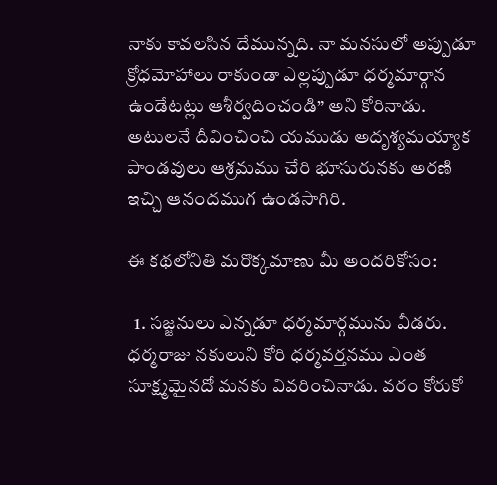నాకు కావలసిన దేమున్నది. నా మనసులో అప్పుడూ క్రోధమోహాలు రాకుండా ఎల్లప్పుడూ ధర్మమార్గాన ఉండేటట్లు ఆశీర్వదించండి” అని కోరినాడు. అటులనే దీవించించి యముడు అదృశ్యమయ్యాక పాండవులు ఆశ్రమము చేరి భూసురునకు అరణి ఇచ్చి ఆనందముగ ఉండసాగిరి.

ఈ కథలోనితి మరొక్కమాణు మీ అందరికోసం:

  1. సజ్జనులు ఎన్నడూ ధర్మమార్గమును వీడరు. ధర్మరాజు నకులుని కోరి ధర్మవర్తనము ఎంత సూక్ష్మమైనదో మనకు వివరించినాడు. వరం కోరుకో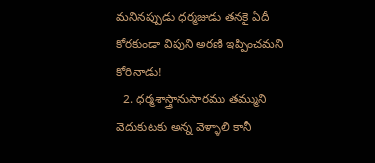మనినప్పుడు ధర్మజుడు తనకై ఏదీ కోరకుండా విపుని అరణి ఇప్పించమని కోరినాడు!
  2. ధర్మశాస్త్రానుసారము తమ్ముని వెదుకుటకు అన్న వెళ్ళాలి కానీ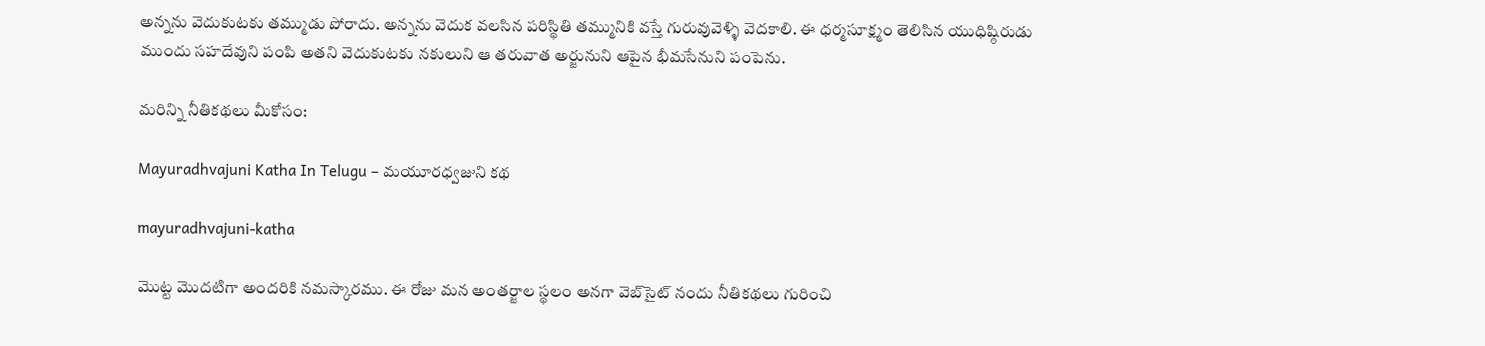అన్నను వెదుకుటకు తమ్ముడు పోరాదు. అన్నను వెదుక వలసిన పరిస్థితి తమ్మునికి వస్తే గురువువెళ్ళి వెదకాలి. ఈ ధర్మసూక్ష్మం తెలిసిన యుధిష్ఠిరుడు ముందు సహదేవుని పంపి అతని వెదుకుటకు నకులుని ఆ తరువాత అర్జునుని ఆపైన భీమసేనుని పంపెను.

మరిన్ని నీతికథలు మీకోసం:

Mayuradhvajuni Katha In Telugu – మయూరధ్వజుని కథ

mayuradhvajuni-katha

మొట్ట మొదటిగా అందరికి నమస్కారము. ఈ రోజు మన అంతర్జాల స్థలం అనగా వెబ్‌సైట్ నందు నీతికథలు గురించి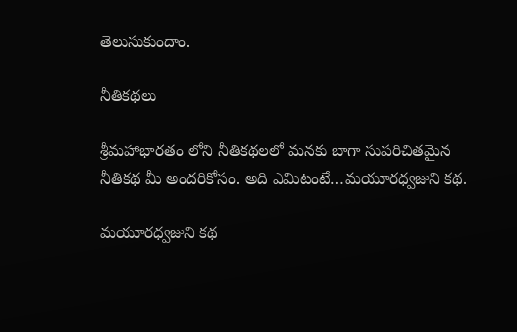తెలుసుకుందాం.

నీతికథలు

శ్రీమహాభారతం లోని నీతికథలలో మనకు బాగా సుపరిచితమైన నీతికథ మీ అందరికోసం. అది ఎమిటంటే…మయూరధ్వజుని కథ.

మయూరధ్వజుని కథ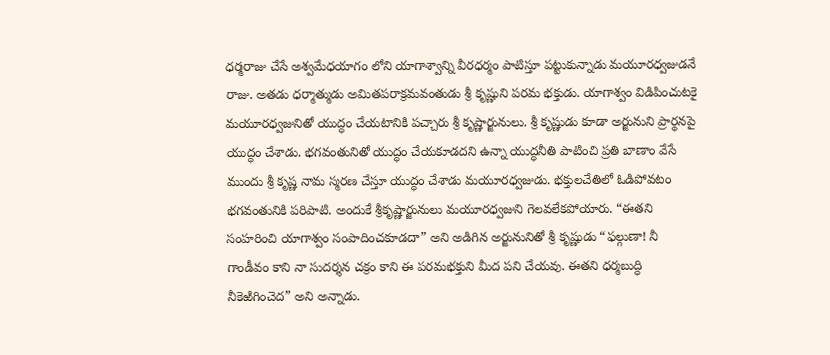ధర్మరాజు చేసే అశ్వమేధయాగం లోని యాగాశ్వాన్ని వీరధర్మం పాటిస్తూ పట్టుకున్నాడు మయూరధ్వజుడనే రాజు. అతడు ధర్మాత్ముడు అమితపరాక్రమవంతుడు శ్రీ కృష్ణుని పరమ భక్తుడు. యాగాశ్వం విడిపించుటకై మయూరధ్వజునితో యుద్ధం చేయటానికి పచ్చారు శ్రీ కృష్ణార్జునులు. శ్రీ కృష్ణుడు కూడా అర్జునుని ప్రార్థనపై యుద్ధం చేశాడు. భగవంతునితో యుద్ధం చేయకూడదని ఉన్నా యుద్ధనీతి పాటించి ప్రతి బాణాం వేసే ముందు శ్రీ కృష్ణ నామ స్మరణ చేస్తూ యుద్ధం చేశాడు మయూరధ్వజుడు. భక్తులచేతిలో ఓడిపోవటం భగవంతునికి పరిపాటి. అందుకే శ్రీకృష్ణార్జునులు మయూరధ్వజుని గెలవలేకపోయారు. “ఈతని సంహరించి యాగాశ్వం సంపాదించకూడదా” అని అడిగిన అర్జునునితో శ్రీ కృష్ణుడు “ఫల్గుణా! నీ గాండీవం కాని నా సుదర్శన చక్రం కాని ఈ పరమభక్తుని మీద పని చేయవు. ఈతని ధర్మబుద్ధి నీకెఱిగించెద” అని అన్నాడు.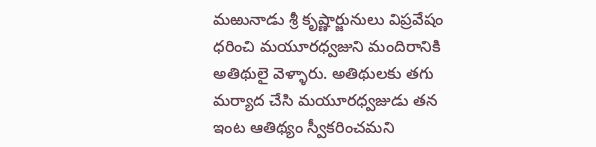మఱునాడు శ్రీ కృష్ణార్జునులు విప్రవేషం ధరించి మయూరధ్వజుని మందిరానికి అతిథులై వెళ్ళారు. అతిథులకు తగు మర్యాద చేసి మయూరధ్వజుడు తన ఇంట ఆతిథ్యం స్వీకరించమని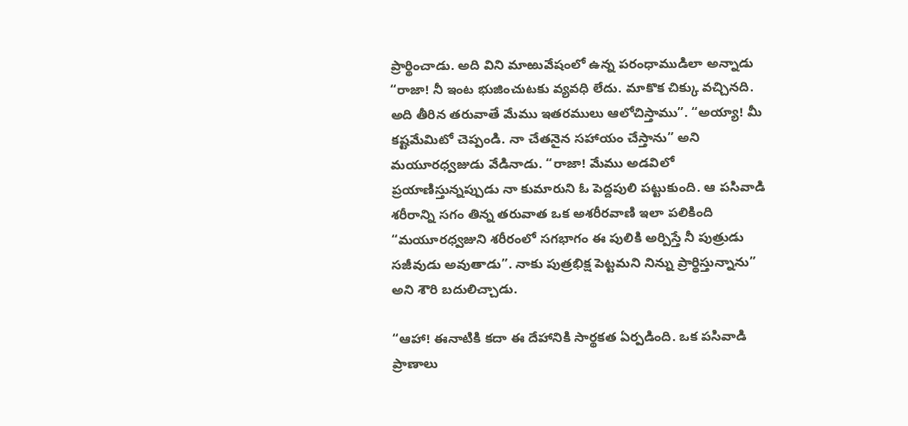ప్రార్థించాడు. అది విని మాఱువేషంలో ఉన్న పరంధాముడిలా అన్నాడు “రాజా! నీ ఇంట భుజించుటకు వ్యవధి లేదు. మాకొక చిక్కు వచ్చినది. అది తీరిన తరువాతే మేము ఇతరములు ఆలోచిస్తాము”. “అయ్యా! మీ కష్టమేమిటో చెప్పండి. నా చేతనైన సహాయం చేస్తాను” అని మయూరధ్వజుడు వేడినాడు. “రాజా! మేము అడవిలో ప్రయాణిస్తున్నప్పుడు నా కుమారుని ఓ పెద్దపులి పట్టుకుంది. ఆ పసివాడి శరీరాన్ని సగం తిన్న తరువాత ఒక అశరీరవాణి ఇలా పలికింది “మయూరధ్వజుని శరీరంలో సగభాగం ఈ పులికి అర్పిస్తే నీ పుత్రుడు సజీవుడు అవుతాడు”. నాకు పుత్రభిక్ష పెట్టమని నిన్ను ప్రార్థిస్తున్నాను” అని శౌరి బదులిచ్చాడు.

“ఆహా! ఈనాటికి కదా ఈ దేహానికి సార్థకత ఏర్పడింది. ఒక పసివాడి ప్రాణాలు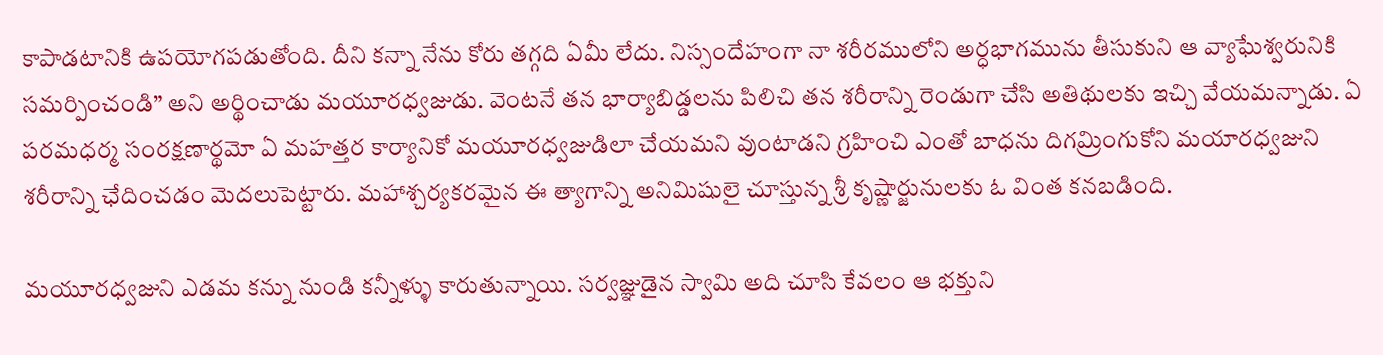కాపాడటానికి ఉపయోగపడుతోంది. దీని కన్నా నేను కోరు తగ్గది ఏమీ లేదు. నిస్సందేహంగా నా శరీరములోని అర్ధభాగమును తీసుకుని ఆ వ్యాఘేశ్వరునికి సమర్పించండి” అని అర్థించాడు మయూరధ్వజుడు. వెంటనే తన భార్యాబిడ్డలను పిలిచి తన శరీరాన్ని రెండుగా చేసి అతిథులకు ఇచ్చి వేయమన్నాడు. ఏ పరమధర్మ సంరక్షణార్థమో ఏ మహత్తర కార్యానికో మయూరధ్వజుడిలా చేయమని వుంటాడని గ్రహించి ఎంతో బాధను దిగమ్రింగుకోని మయారధ్వజుని శరీరాన్ని ఛేదించడం మెదలుపెట్టారు. మహాశ్చర్యకరమైన ఈ త్యాగాన్ని అనిమిషులై చూస్తున్న శ్రీ కృష్ణార్జునులకు ఓ వింత కనబడింది.

మయూరధ్వజుని ఎడమ కన్ను నుండి కన్నీళ్ళు కారుతున్నాయి. సర్వజ్ఞుడైన స్వామి అది చూసి కేవలం ఆ భక్తుని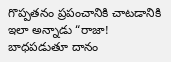గొప్పతనం ప్రపంచానికి చాటడానికి ఇలా అన్నాడు “రాజా! బాధపడుతూ దానం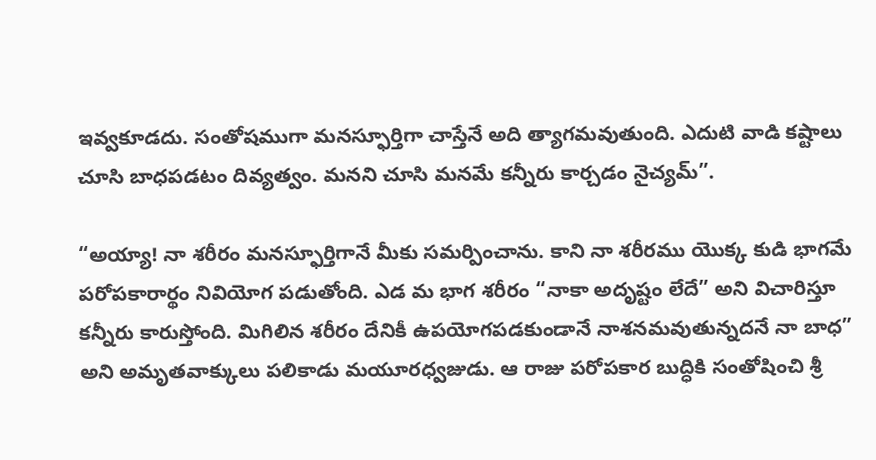ఇవ్వకూడదు. సంతోషముగా మనస్ఫూర్తిగా చాస్తేనే అది త్యాగమవుతుంది. ఎదుటి వాడి కష్టాలు చూసి బాధపడటం దివ్యత్వం. మనని చూసి మనమే కన్నీరు కార్చడం నైచ్యమ్”.

“అయ్యా! నా శరీరం మనస్ఫూర్తిగానే మీకు సమర్పించాను. కాని నా శరీరము యొక్క కుడి భాగమే పరోపకారార్థం నివియోగ పడుతోంది. ఎడ మ భాగ శరీరం “నాకా అదృష్టం లేదే” అని విచారిస్తూ కన్నీరు కారుస్తోంది. మిగిలిన శరీరం దేనికీ ఉపయోగపడకుండానే నాశనమవుతున్నదనే నా బాధ” అని అమృతవాక్కులు పలికాడు మయూరధ్వజుడు. ఆ రాజు పరోపకార బుద్ధికి సంతోషించి శ్రీ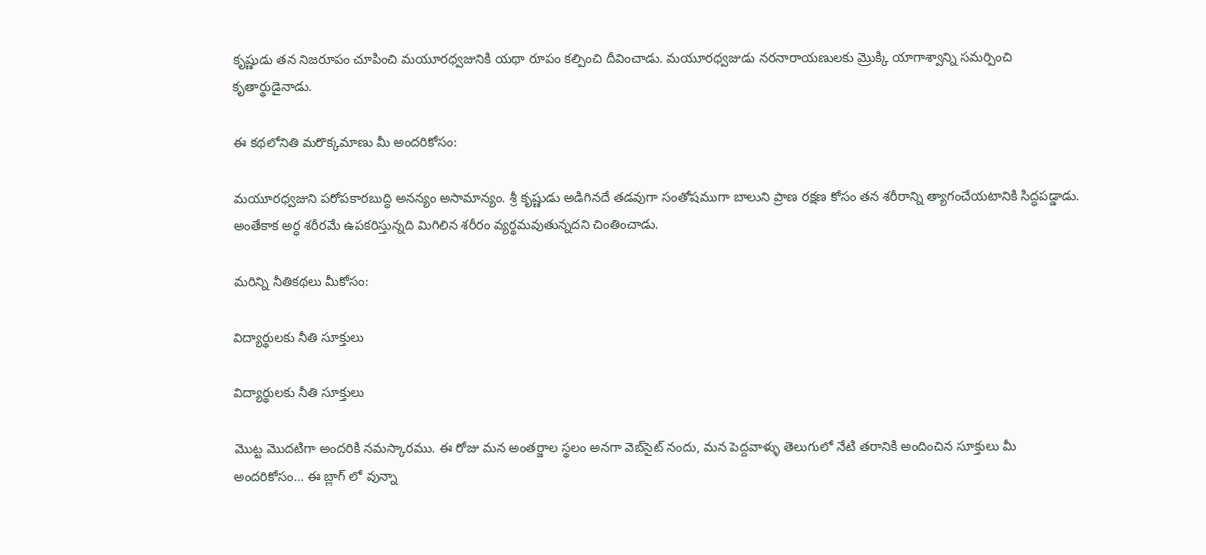కృష్ణుడు తన నిజరూపం చూపించి మయూరధ్వజునికి యథా రూపం కల్పించి దీవించాడు. మయూరధ్వజుడు నరనారాయణులకు మ్రొక్కి యాగాశ్వాన్ని సమర్పించి కృతార్థుడైనాడు.

ఈ కథలోనితి మరొక్కమాణు మీ అందరికోసం:

మయూరధ్వజుని పరోపకారబుద్ధి అనన్యం అసామాన్యం. శ్రీ కృష్ణుడు అడిగినదే తడవుగా సంతోషముగా బాలుని ప్రాణ రక్షణ కోసం తన శరీరాన్ని త్యాగంచేయటానికి సిద్ధపడ్డాడు. అంతేకాక అర్ధ శరీరమే ఉపకరిస్తున్నది మిగిలిన శరీరం వ్యర్థమవుతున్నదని చింతించాడు.

మరిన్ని నీతికథలు మీకోసం:

విద్యార్థులకు నీతి సూక్తులు

విద్యార్థులకు నీతి సూక్తులు

మొట్ట మొదటిగా అందరికి నమస్కారము. ఈ రోజు మన అంతర్జాల స్థలం అనగా వెబ్‌సైట్ నందు, మన పెద్దవాళ్ళు తెలుగులో నేటి తరానికి అందించిన సూక్తులు మీ అందరికోసం… ఈ బ్లాగ్ లో వున్నా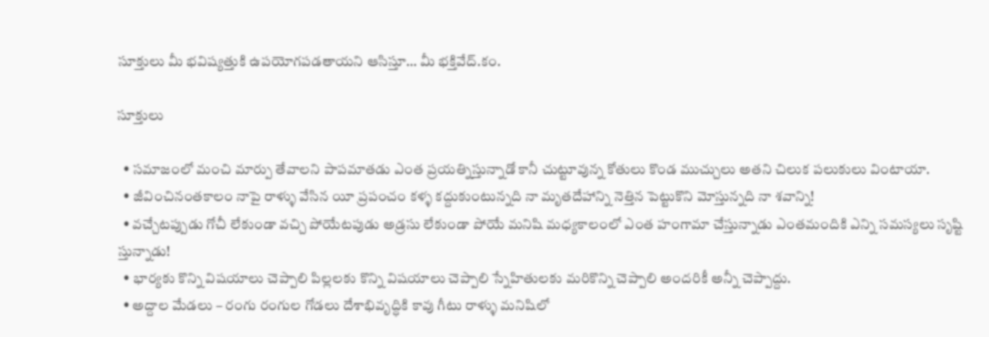సూక్తులు మీ భవిష్యత్తుకి ఉపయోగపడతాయని ఆసిస్తూ… మీ భక్తివేద్.కం.

సూక్తులు

  • సమాజంలో మంచి మార్పు తేవాలని పాపమాతడు ఎంత ప్రయత్నిస్తున్నాడో కానీ చుట్టూవున్న కోతులు కొండ ముచ్చులు అతని చిలుక పలుకులు వింటాయా.
  • జీవించినంతకాలం నాపై రాళ్ళు వేసిన యీ ప్రపంచం కళ్ళ కద్దుకుంటున్నది నా మృతదేహాన్ని నెత్తిన పెట్టుకొని మోస్తున్నది నా శవాన్ని!
  • వచ్చేటప్పుడు గోచీ లేకుండా వచ్చి పోయేటపుడు అడ్రసు లేకుండా పోయే మనిషి మధ్యకాలంలో ఎంత హంగామా చేస్తున్నాడు ఎంతమందికి ఎన్ని సమస్యలు సృష్టి స్తున్నాడు!
  • భార్యకు కొన్ని విషయాలు చెప్పాలి పిల్లలకు కొన్ని విషయాలు చెప్పాలి స్నేహితులకు మరికొన్ని చెప్పాలి అందరికీ అన్నీ చెప్పాద్దు.
  • అద్దాల మేడలు – రంగు రంగుల గోడలు దేశాభివృద్ధికి కావు గీటు రాళ్ళు మనిషిలో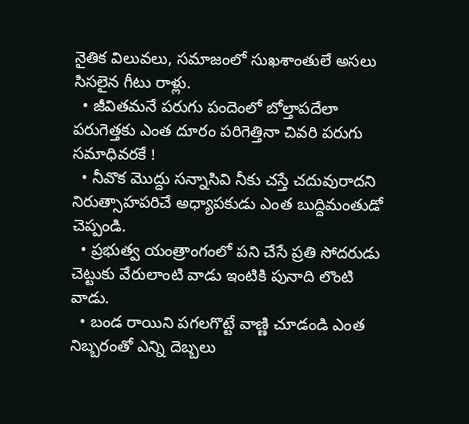నైతిక విలువలు, సమాజంలో సుఖశాంతులే అసలు సిసలైన గీటు రాళ్లు.
  • జీవితమనే పరుగు పందెంలో బోల్తాపదేలా పరుగెత్తకు ఎంత దూరం పరిగెత్తినా చివరి పరుగు సమాధివరకే !
  • నీవొక మొద్దు సన్నాసివి నీకు చస్తే చదువురాదని నిరుత్సాహపరిచే అధ్యాపకుడు ఎంత బుద్దిమంతుడో చెప్పండి.
  • ప్రభుత్వ యంత్రాంగంలో పని చేసే ప్రతి సోదరుడు చెట్టుకు వేరులాంటి వాడు ఇంటికి పునాది లొంటి వాడు.
  • బండ రాయిని పగలగొట్టే వాణ్ణి చూడండి ఎంత నిబ్బరంతో ఎన్ని దెబ్బలు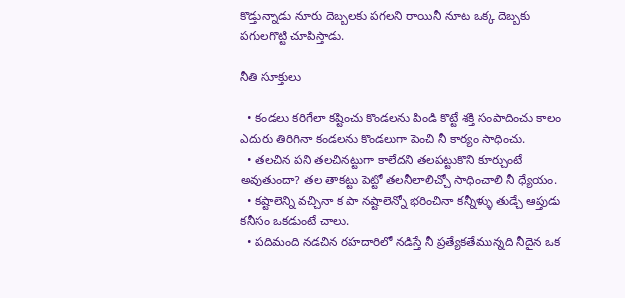కొడ్తున్నాడు నూరు దెబ్బలకు పగలని రాయినీ నూట ఒక్క దెబ్బకు పగులగొట్టి చూపిస్తాడు.

నీతి సూక్తులు

  • కండలు కరిగేలా కష్టించు కొండలను పిండి కొట్టే శక్తి సంపాదించు కాలం ఎదురు తిరిగినా కండలను కొండలుగా పెంచి నీ కార్యం సాధించు.
  • తలచిన పని తలచినట్టుగా కాలేదని తలపట్టుకొని కూర్చుంటే అవుతుందా? తల తాకట్టు పెట్టో తలనీలాలిచ్చో సాధించాలి నీ ధ్యేయం.
  • కష్టాలెన్ని వచ్చినా క పా నష్టాలెన్నో భరించినా కన్నీళ్ళు తుడ్చే ఆప్తుడు కనీసం ఒకడుంటే చాలు.
  • పదిమంది నడచిన రహదారిలో నడిస్తే నీ ప్రత్యేకతేమున్నది నీదైన ఒక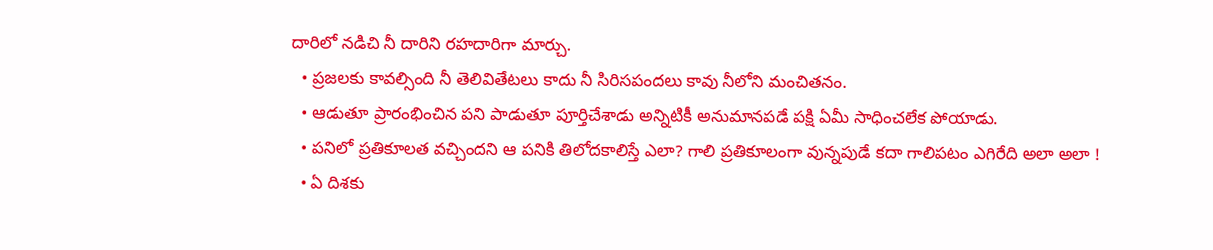దారిలో నడిచి నీ దారిని రహదారిగా మార్చు.
  • ప్రజలకు కావల్సింది నీ తెలివితేటలు కాదు నీ సిరిసపందలు కావు నీలోని మంచితనం.
  • ఆడుతూ ప్రారంభించిన పని పాడుతూ పూర్తిచేశాడు అన్నిటికీ అనుమానపడే పక్షి ఏమీ సాధించలేక పోయాడు.
  • పనిలో ప్రతికూలత వచ్చిందని ఆ పనికి తిలోదకాలిస్తే ఎలా? గాలి ప్రతికూలంగా వున్నపుడే కదా గాలిపటం ఎగిరేది అలా అలా !
  • ఏ దిశకు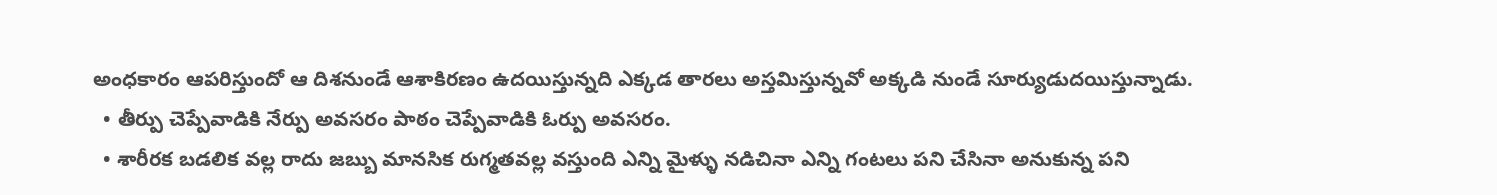అంధకారం ఆపరిస్తుందో ఆ దిశనుండే ఆశాకిరణం ఉదయిస్తున్నది ఎక్కడ తారలు అస్తమిస్తున్నవో అక్కడి నుండే సూర్యుడుదయిస్తున్నాడు.
  • తీర్పు చెప్పేవాడికి నేర్పు అవసరం పాఠం చెప్పేవాడికి ఓర్పు అవసరం.
  • శారీరక బడలిక వల్ల రాదు జబ్బు మానసిక రుగ్మతవల్ల వస్తుంది ఎన్ని మైళ్ళు నడిచినా ఎన్ని గంటలు పని చేసినా అనుకున్న పని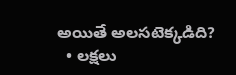అయితే అలసటెక్కడిది?
  • లక్షలు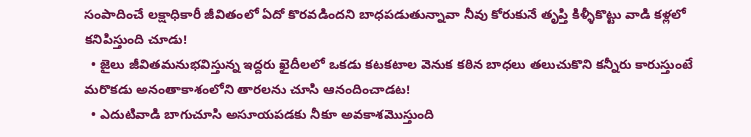సంపాదించే లక్షాధికారీ జీవితంలో ఏదో కొరవడిందని బాధపడుతున్నావా నీవు కోరుకునే తృప్తి కిళ్ళీకొట్టు వాడి కళ్లలో కనిపిస్తుంది చూడు!
  • జైలు జీవితమనుభవిస్తున్న ఇద్దరు ఖైదీలలో ఒకడు కటకటాల వెనుక కఠిన బాధలు తలుచుకొని కన్నీరు కారుస్తుంటే మరొకడు అనంతాకాశంలోని తారలను చూసి ఆనందించాడట!
  • ఎదుటివాడి బాగుచూసి అసూయపడకు నీకూ అవకాశమొస్తుంది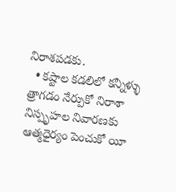నిరాశపడకు.
  • కష్టాల కడలిలో కన్నీళ్ళు త్రాగడం నేర్పుకో నిరాశా నిస్పృహల నివారణకు ఆత్మధైర్యం పెంచుకో యీ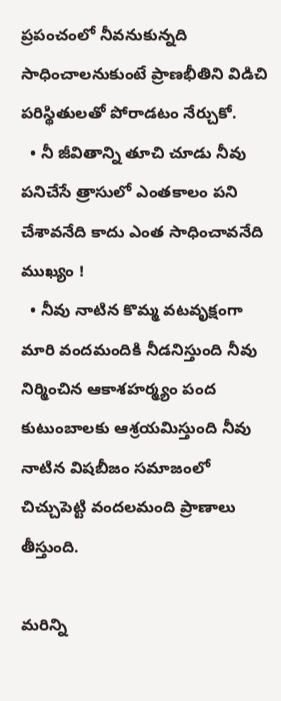ప్రపంచంలో నీవనుకున్నది సాధించాలనుకుంటే ప్రాణభీతిని విడిచి పరిస్థితులతో పోరాడటం నేర్చుకో.
  • నీ జీవితాన్ని తూచి చూడు నీవు పనిచేసే త్రాసులో ఎంతకాలం పని చేశావనేది కాదు ఎంత సాధించావనేది ముఖ్యం !
  • నీవు నాటిన కొమ్మ వటవృక్షంగా మారి వందమందికి నీడనిస్తుంది నీవు నిర్మించిన ఆకాశహర్మ్యం పంద కుటుంబాలకు ఆశ్రయమిస్తుంది నీవు నాటిన విషబీజం సమాజంలో చిచ్చుపెట్టి వందలమంది ప్రాణాలు తీస్తుంది.

మరిన్ని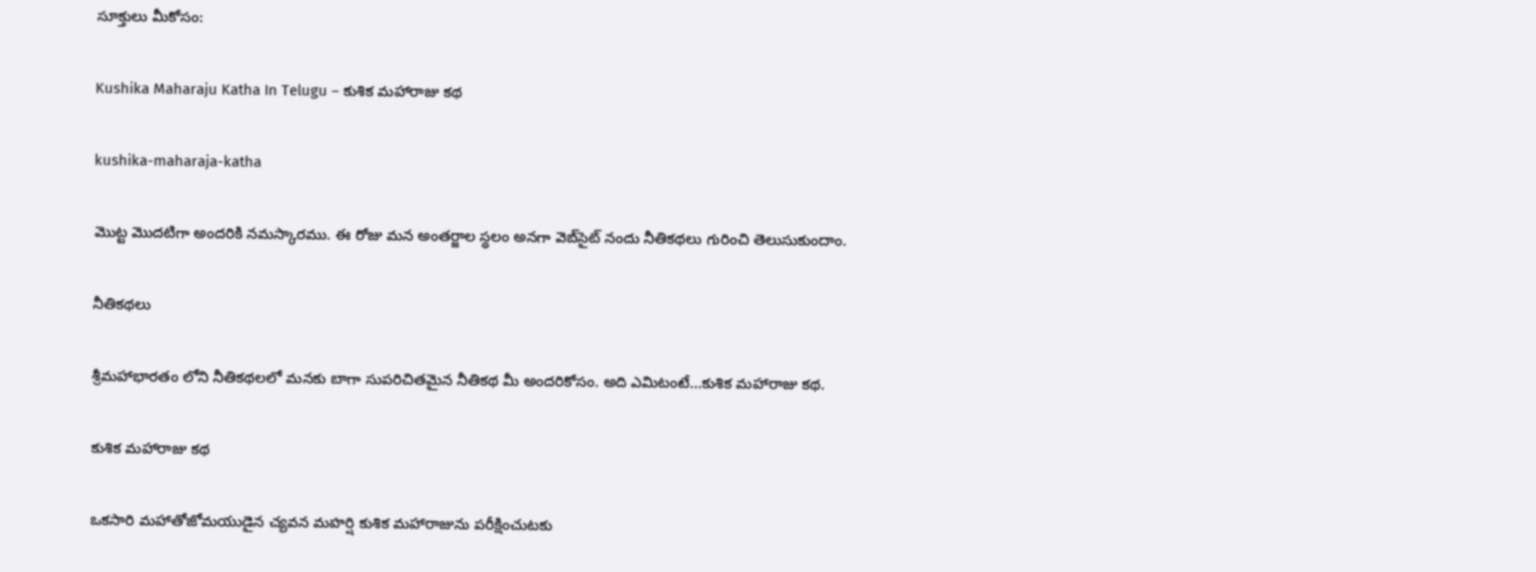సూక్తులు మీకోసం:

Kushika Maharaju Katha In Telugu – కుశిక మహారాజు కథ

kushika-maharaja-katha

మొట్ట మొదటిగా అందరికి నమస్కారము. ఈ రోజు మన అంతర్జాల స్థలం అనగా వెబ్‌సైట్ నందు నీతికథలు గురించి తెలుసుకుందాం.

నీతికథలు

శ్రీమహాభారతం లోని నీతికథలలో మనకు బాగా సుపరిచితమైన నీతికథ మీ అందరికోసం. అది ఎమిటంటే…కుశిక మహారాజు కథ.

కుశిక మహారాజు కథ

ఒకసారి మహాతోజోమయుడైన చ్యవన మహర్షి కుశిక మహారాజును పరీక్షించుటకు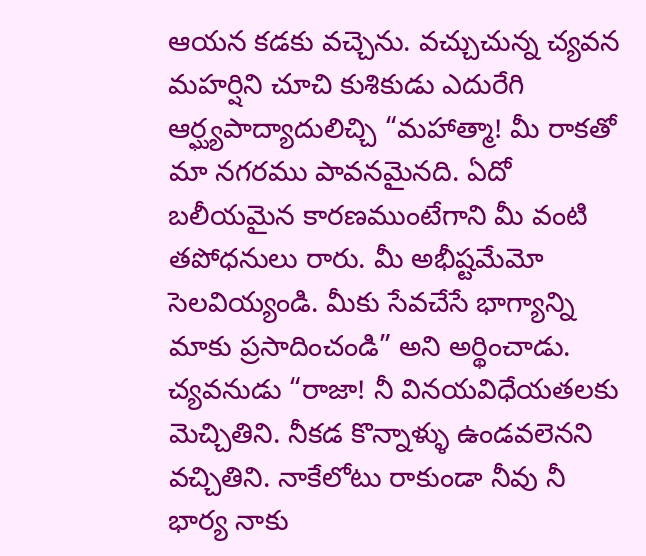ఆయన కడకు వచ్చెను. వచ్చుచున్న చ్యవన మహర్షిని చూచి కుశికుడు ఎదురేగి ఆర్ఘ్యపాద్యాదులిచ్చి “మహాత్మా! మీ రాకతో మా నగరము పావనమైనది. ఏదో బలీయమైన కారణముంటేగాని మీ వంటి తపోధనులు రారు. మీ అభీష్టమేమో సెలవియ్యండి. మీకు సేవచేసే భాగ్యాన్ని మాకు ప్రసాదించండి” అని అర్థించాడు. చ్యవనుడు “రాజా! నీ వినయవిధేయతలకు మెచ్చితిని. నీకడ కొన్నాళ్ళు ఉండవలెనని వచ్చితిని. నాకేలోటు రాకుండా నీవు నీ భార్య నాకు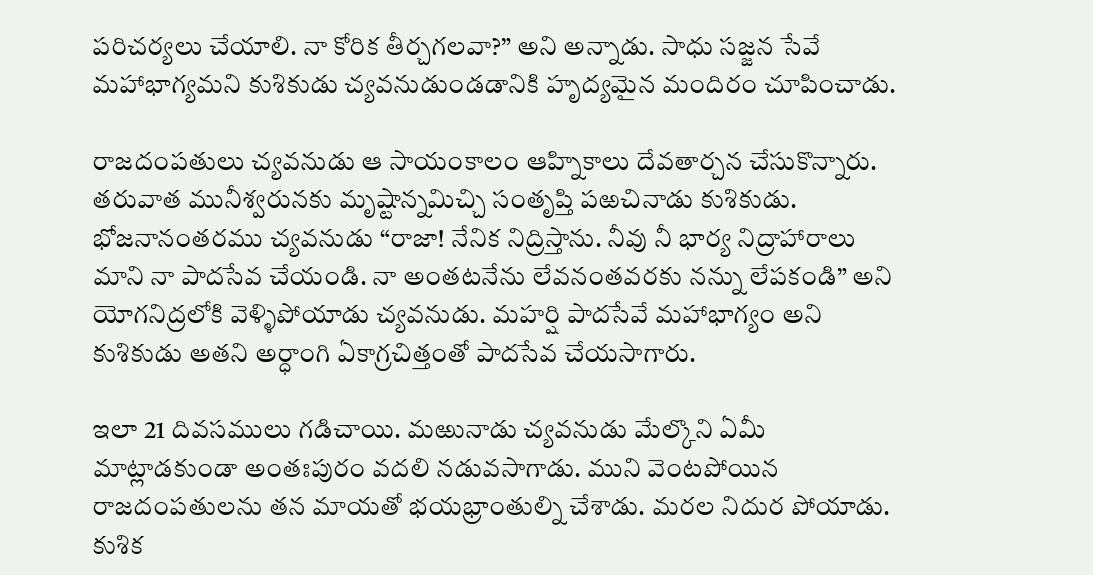పరిచర్యలు చేయాలి. నా కోరిక తీర్చగలవా?” అని అన్నాడు. సాధు సజ్జన సేవే మహాభాగ్యమని కుశికుడు చ్యవనుడుండడానికి హృద్యమైన మందిరం చూపించాడు.

రాజదంపతులు చ్యవనుడు ఆ సాయంకాలం ఆహ్నికాలు దేవతార్చన చేసుకొన్నారు. తరువాత మునీశ్వరునకు మృష్టాన్నమిచ్చి సంతృప్తి పఱచినాడు కుశికుడు. భోజనానంతరము చ్యవనుడు “రాజా! నేనిక నిద్రిస్తాను. నీవు నీ భార్య నిద్రాహారాలు మాని నా పాదసేవ చేయండి. నా అంతటనేను లేవనంతవరకు నన్ను లేపకండి” అని యోగనిద్రలోకి వెళ్ళిపోయాడు చ్యవనుడు. మహర్షి పాదసేవే మహాభాగ్యం అని కుశికుడు అతని అర్ధాంగి ఏకాగ్రచిత్తంతో పాదసేవ చేయసాగారు.

ఇలా 21 దివసములు గడిచాయి. మఱునాడు చ్యవనుడు మేల్కొని ఏమీ మాట్లాడకుండా అంతఃపురం వదలి నడువసాగాడు. ముని వెంటపోయిన రాజదంపతులను తన మాయతో భయభ్రాంతుల్ని చేశాడు. మరల నిదుర పోయాడు. కుశిక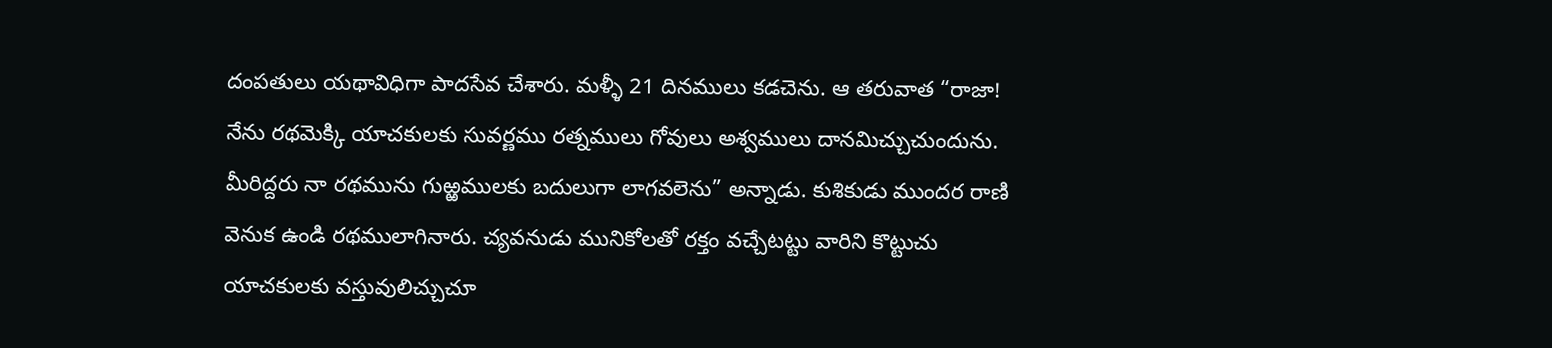దంపతులు యథావిధిగా పాదసేవ చేశారు. మళ్ళీ 21 దినములు కడచెను. ఆ తరువాత “రాజా! నేను రథమెక్కి యాచకులకు సువర్ణము రత్నములు గోవులు అశ్వములు దానమిచ్చుచుందును. మీరిద్దరు నా రథమును గుఱ్ఱములకు బదులుగా లాగవలెను” అన్నాడు. కుశికుడు ముందర రాణి వెనుక ఉండి రథములాగినారు. చ్యవనుడు మునికోలతో రక్తం వచ్చేటట్టు వారిని కొట్టుచు యాచకులకు వస్తువులిచ్చుచూ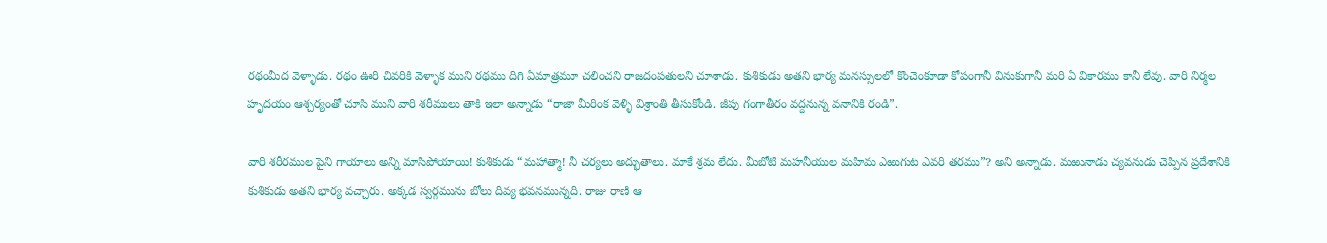రథంమీద వెళ్ళాడు. రథం ఊరి చివరికి వెళ్ళాక ముని రథము దిగి ఏమాత్రమూ చలించని రాజదంపతులని చూశాడు. కుశికుడు అతని భార్య మనస్సులలో కొంచెంకూడా కోపంగానీ వినుకుగానీ మరి ఏ వికారము కానీ లేవు. వారి నిర్మల హృదయం ఆశ్చర్యంతో చూసి ముని వారి శరీములు తాకి ఇలా అన్నాడు “రాజా మీరింక వెళ్ళి విశ్రాంతి తీసుకోండి. జీపు గంగాతీరం వద్దనున్న వనానికి రండి”.

వారి శరీరముల పైని గాయాలు అన్ని మాసిపోయాయి! కుశికుడు “మహాత్మా! నీ చర్యలు అద్భుతాలు. మాకే శ్రమ లేదు. మీబోటి మహనీయుల మహిమ ఎఱుగుట ఎవరి తరము”? అని అన్నాడు. మఱునాడు చ్యవనుడు చెప్పిన ప్రదేశానికి కుశికుడు అతని భార్య వచ్చారు. అక్కడ స్వర్గమును బోలు దివ్య భవనమున్నది. రాజు రాణి ఆ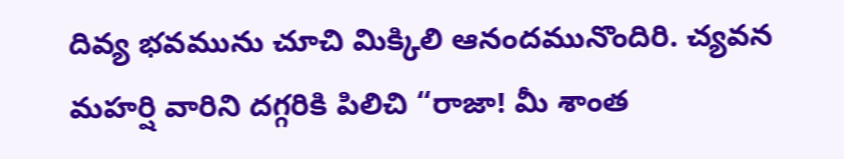దివ్య భవమును చూచి మిక్కిలి ఆనందమునొందిరి. చ్యవన మహర్షి వారిని దగ్గరికి పిలిచి “రాజా! మీ శాంత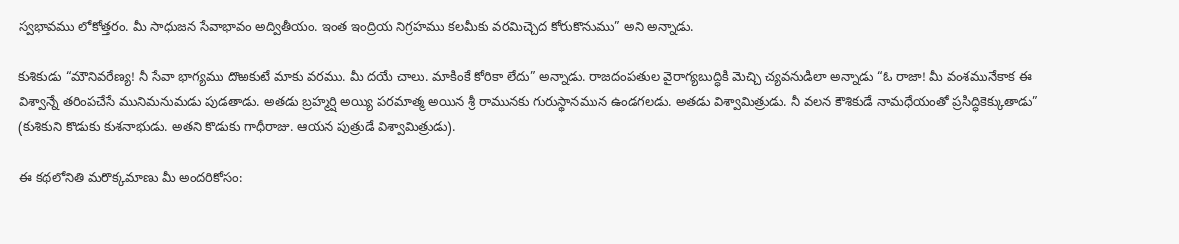స్వభావము లోకోత్తరం. మీ సాధుజన సేవాభావం అద్వితీయం. ఇంత ఇంద్రియ నిగ్రహము కలమీకు వరమిచ్చెద కోరుకొనుము” అని అన్నాడు.

కుశికుడు “మౌనివరేణ్య! నీ సేవా భాగ్యము దొఱకుటే మాకు వరము. మీ దయే చాలు. మాకింకే కోరికా లేదు” అన్నాడు. రాజదంపతుల వైరాగ్యబుద్ధికి మెచ్చి చ్యవనుడిలా అన్నాడు “ఓ రాజా! మీ వంశమునేకాక ఈ విశ్వాన్నే తరింపచేసే మునిమనుమడు పుడతాడు. అతడు బ్రహ్మర్షి అయ్యి పరమాత్మ అయిన శ్రీ రామునకు గురుస్థానమున ఉండగలడు. అతడు విశ్వామిత్రుడు. నీ వలన కౌశికుడే నామధేయంతో ప్రసిద్ధికెక్కుతాడు” (కుశికుని కొడుకు కుశనాభుడు. అతని కొడుకు గాధీరాజు. ఆయన పుత్రుడే విశ్వామిత్రుడు).

ఈ కథలోనితి మరొక్కమాణు మీ అందరికోసం: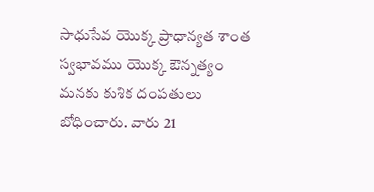సాధుసేవ యొక్క ప్రాధాన్యత శాంత స్వభావము యొక్క ఔన్నత్యం మనకు కుశిక దంపతులు బోధించారు. వారు 21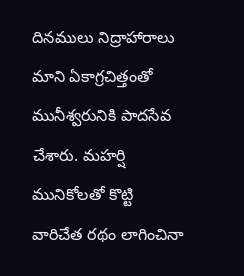దినములు నిద్రాహారాలు మాని ఏకాగ్రచిత్తంతో మునీశ్వరునికి పాదసేవ చేశారు. మహర్షి మునికోలతో కొట్టి వారిచేత రథం లాగించినా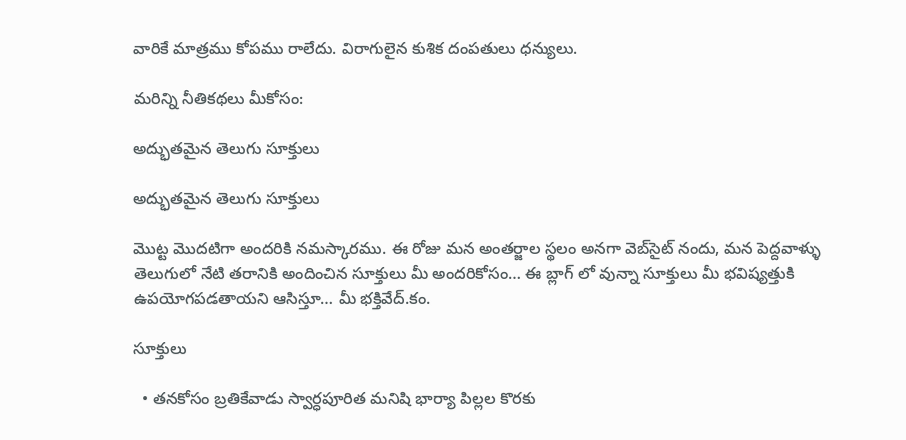వారికే మాత్రము కోపము రాలేదు. విరాగులైన కుశిక దంపతులు ధన్యులు.

మరిన్ని నీతికథలు మీకోసం:

అద్భుతమైన తెలుగు సూక్తులు

అద్భుతమైన తెలుగు సూక్తులు

మొట్ట మొదటిగా అందరికి నమస్కారము. ఈ రోజు మన అంతర్జాల స్థలం అనగా వెబ్‌సైట్ నందు, మన పెద్దవాళ్ళు తెలుగులో నేటి తరానికి అందించిన సూక్తులు మీ అందరికోసం… ఈ బ్లాగ్ లో వున్నా సూక్తులు మీ భవిష్యత్తుకి ఉపయోగపడతాయని ఆసిస్తూ… మీ భక్తివేద్.కం.

సూక్తులు

  • తనకోసం బ్రతికేవాడు స్వార్ధపూరిత మనిషి భార్యా పిల్లల కొరకు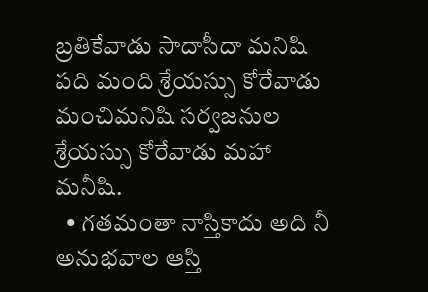బ్రతికేవాడు సాదాసీదా మనిషి పది మంది శ్రేయస్సు కోరేవాడు మంచిమనిషి సర్వజనుల శ్రేయస్సు కోరేవాడు మహా మనీషి.
  • గతమంతా నాస్తికాదు అది నీ అనుభవాల ఆస్తి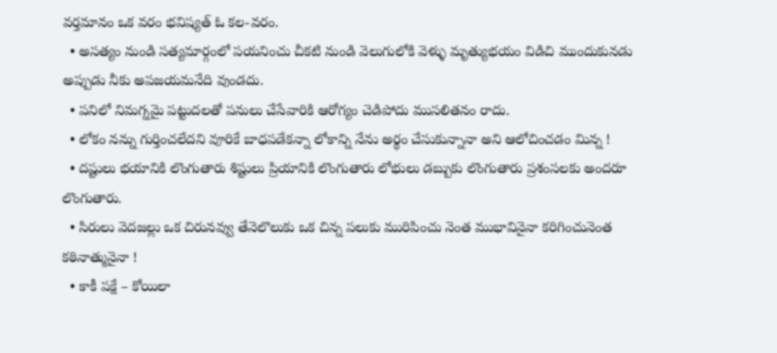వర్తమానం ఒక వరం భవిష్యత్ ఓ కల-వరం.
  • అసత్యం నుండి సత్యమార్గంలో పయనించు చీకటి నుండి వెలుగులోకి వెళ్ళు మృత్యుభయం విడిచి ముందుకునడు అప్పుడు నీకు అపజయమనేది వుండదు.
  • పనిలో నిమగ్నమై పట్టుదలతో పనులు చేసేవారికి ఆరోగ్యం చెడిపోదు ముసలితనం రాదు.
  • లోకం నన్ను గుర్తించలేదని వూరికే బాధపడేకన్నా లోకాన్ని నేను అర్థం చేసుకున్నానా అని ఆలోచించడం మిన్న !
  • దష్టులు భయానికి లొంగుతారు శిష్టులు ప్రియానికి లొంగుతారు లోభులు డబ్బుకు లొంగుతారు ప్రశంసలకు అందరూ లొంగుతారు.
  • సిరులు వెదజల్లు ఒక చిరునవ్వు తేనెలొలుకు ఒక చిన్న పలుకు మురిపించు నెంత ముభావినైనా కరిగించునెంత కఠినాత్మునైనా !
  • కాకీ పక్షే – కోయిలా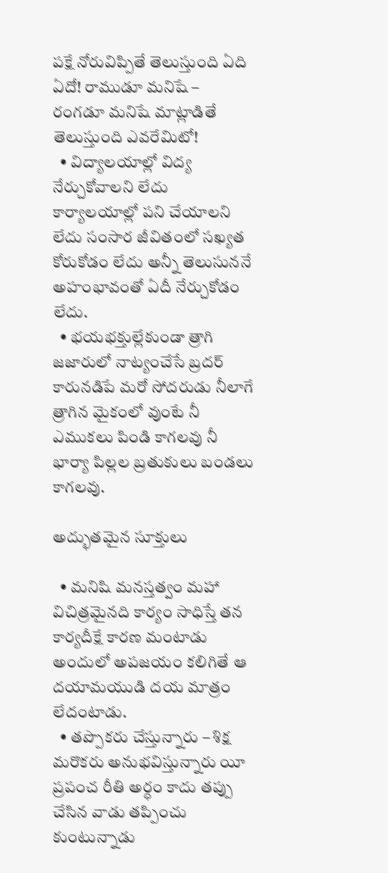పక్షే నోరువిప్పితే తెలుస్తుంది ఏది ఏదో! రాముడూ మనిషే – రంగడూ మనిషే మాట్లాడితే తెలుస్తుంది ఎవరేమిటో!
  • విద్యాలయాల్లో విద్య నేర్చుకోవాలని లేదు కార్యాలయాల్లో పని చేయాలని లేదు సంసార జీవితంలో సఖ్యత కోరుకోడం లేదు అన్నీ తెలుసుననే అహంభావంతో ఏదీ నేర్చుకోడం లేదు.
  • భయభక్తుల్లేకుండా త్రాగి జజారులో నాట్యంచేసే బ్రదర్ కారునడిపే మరో సోదరుడు నీలాగే త్రాగిన మైకంలో వుంటే నీ ఎముకలు పిండి కాగలవు నీ భార్యా పిల్లల బ్రతుకులు బండలు కాగలవు.

అద్భుతమైన సూక్తులు

  • మనిషి మనస్తత్వం మహా విచిత్రమైనది కార్యం సాధిస్తే తన కార్యదీక్షే కారణ మంటాడు అందులో అపజయం కలిగితే ఆ దయామయుడి దయ మాత్రం లేదంటాడు.
  • తప్పొకరు చేస్తున్నారు – శిక్ష మరొకరు అనుభవిస్తున్నారు యీ ప్రపంచ రీతి అర్ధం కాదు తప్పు చేసిన వాడు తప్పించు కుంటున్నాడు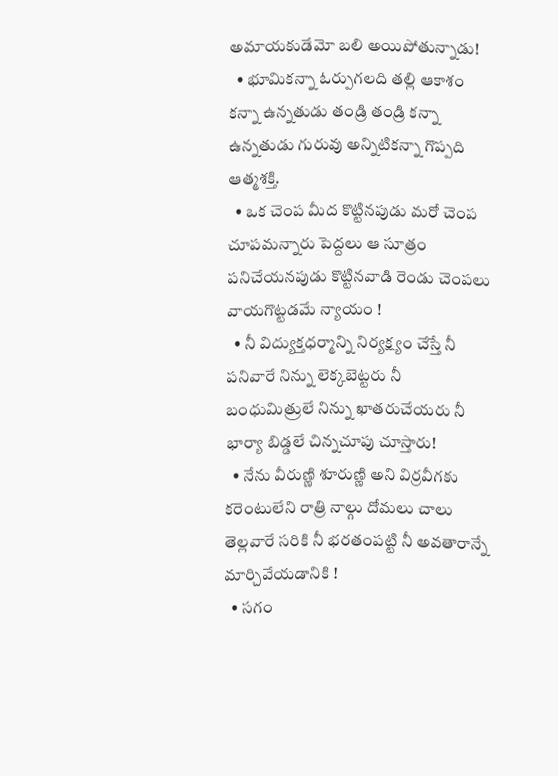అమాయకుడేమో బలి అయిపోతున్నాడు!
  • భూమికన్నా ఓర్పుగలది తల్లి ఆకాశం కన్నా ఉన్నతుడు తండ్రి తండ్రి కన్నా ఉన్నతుడు గురువు అన్నిటికన్నా గొప్పది ఆత్మశక్తి.
  • ఒక చెంప మీద కొట్టినపుడు మరో చెంప చూపమన్నారు పెద్దలు ఆ సూత్రం పనిచేయనపుడు కొట్టినవాడి రెండు చెంపలు వాయగొట్టడమే న్యాయం !
  • నీ విద్యుక్తధర్మాన్ని నిర్యక్ష్యం చేస్తే నీ పనివారే నిన్ను లెక్కబెట్టరు నీ బంధుమిత్రులే నిన్ను ఖాతరుచేయరు నీ భార్యా బిడ్డలే చిన్నచూపు చూస్తారు!
  • నేను వీరుణ్ణి శూరుణ్ణి అని విర్రవీగకు కరెంటులేని రాత్రి నాల్గు దోమలు చాలు తెల్లవారే సరికి నీ భరతంపట్టి నీ అవతారాన్నే మార్చివేయడానికి !
  • సగం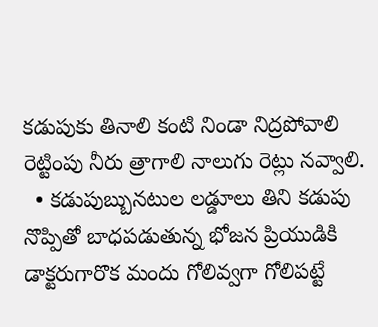కడుపుకు తినాలి కంటి నిండా నిద్రపోవాలి రెట్టింపు నీరు త్రాగాలి నాలుగు రెట్లు నవ్వాలి.
  • కడుపుబ్బునటుల లడ్డూలు తిని కడుపు నొప్పితో బాధపడుతున్న భోజన ప్రియుడికి డాక్టరుగారొక మందు గోలివ్వగా గోలిపట్టే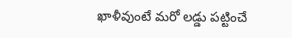ఖాళీవుంటే మరో లడ్డు పట్టించే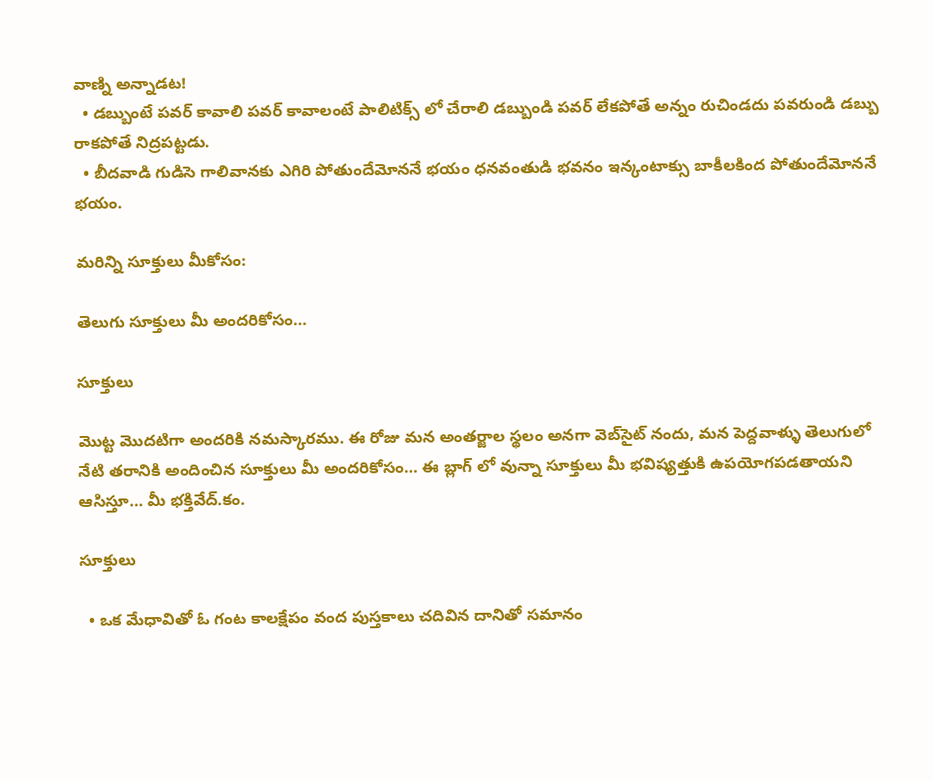వాణ్ని అన్నాడట!
  • డబ్బుంటే పవర్ కావాలి పవర్ కావాలంటే పాలిటిక్స్ లో చేరాలి డబ్బుండి పవర్ లేకపోతే అన్నం రుచిండదు పవరుండి డబ్బు రాకపోతే నిద్రపట్టడు.
  • బీదవాడి గుడిసె గాలివానకు ఎగిరి పోతుందేమోననే భయం ధనవంతుడి భవనం ఇన్కంటాక్సు బాకీలకింద పోతుందేమోననే భయం.

మరిన్ని సూక్తులు మీకోసం:

తెలుగు సూక్తులు మీ అందరికోసం…

సూక్తులు

మొట్ట మొదటిగా అందరికి నమస్కారము. ఈ రోజు మన అంతర్జాల స్థలం అనగా వెబ్‌సైట్ నందు, మన పెద్దవాళ్ళు తెలుగులో నేటి తరానికి అందించిన సూక్తులు మీ అందరికోసం… ఈ బ్లాగ్ లో వున్నా సూక్తులు మీ భవిష్యత్తుకి ఉపయోగపడతాయని ఆసిస్తూ… మీ భక్తివేద్.కం.

సూక్తులు

  • ఒక మేధావితో ఓ గంట కాలక్షేపం వంద పుస్తకాలు చదివిన దానితో సమానం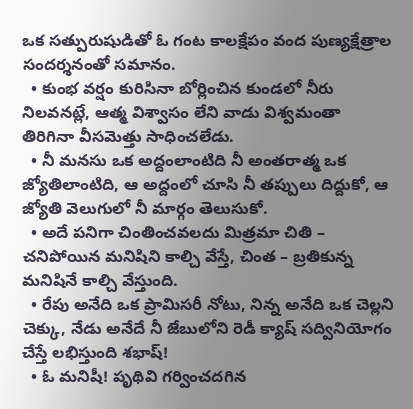ఒక సత్పురుషుడితో ఓ గంట కాలక్షేపం వంద పుణ్యక్షేత్రాల సందర్శనంతో సమానం.
  • కుంభ వర్షం కురిసినా బోర్లించిన కుండలో నీరు నిలవనట్లే, ఆత్మ విశ్వాసం లేని వాడు విశ్వమంతా తిరిగినా వీసమెత్తు సాధించలేడు.
  • నీ మనసు ఒక అద్దంలాంటిది నీ అంతరాత్మ ఒక జ్యోతిలాంటిది, ఆ అద్దంలో చూసి నీ తప్పులు దిద్దుకో, ఆ జ్యోతి వెలుగులో నీ మార్గం తెలుసుకో.
  • అదే పనిగా చింతించవలదు మిత్రమా చితి – చనిపోయిన మనిషిని కాల్చి వేస్తే, చింత – బ్రతికున్న మనిషినే కాల్చి వేస్తుంది.
  • రేపు అనేది ఒక ప్రామిసరీ నోటు, నిన్న అనేది ఒక చెల్లని చెక్కు, నేడు అనేదే నీ జేబులోని రెడీ క్యాష్ సద్వినియోగం చేస్తే లభిస్తుంది శభాష్!
  • ఓ మనిషీ! పృథివి గర్వించదగిన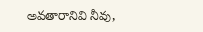అవతారానివి నీవు,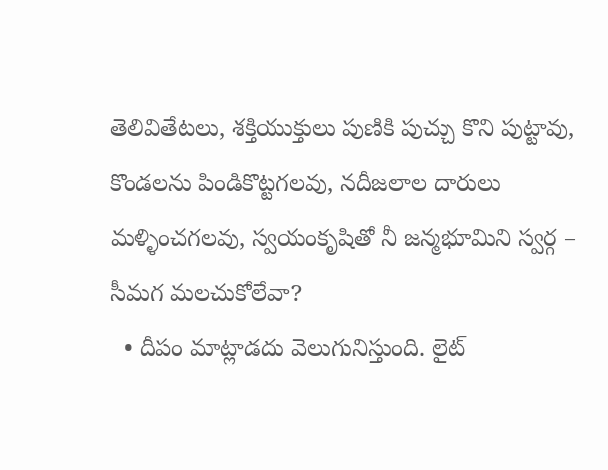తెలివితేటలు, శక్తియుక్తులు పుణికి పుచ్చు కొని పుట్టావు, కొండలను పిండికొట్టగలవు, నదీజలాల దారులు మళ్ళించగలవు, స్వయంకృషితో నీ జన్మభూమిని స్వర్గ – సీమగ మలచుకోలేవా?
  • దీపం మాట్లాడదు వెలుగునిస్తుంది. లైట్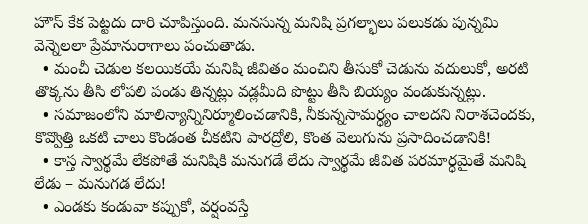హౌస్ కేక పెట్టదు దారి చూపిస్తుంది. మనసున్న మనిషి ప్రగల్భాలు పలుకడు పున్నమి వెన్నెలలా ప్రేమానురాగాలు పంచుతాడు.
  • మంచీ చెడుల కలయికయే మనిషి జీవితం మంచిని తీసుకో చెడును వదులుకో, అరటి తొక్కను తీసి లోపలి పండు తిన్నట్లు వడ్లమీది పొట్టు తీసి బియ్యం వండుకున్నట్లు.
  • సమాజంలోని మాలిన్యాన్నినిర్మూలించడానికి, నీకున్నసామర్ధ్యం చాలదని నిరాశచెందకు, కొవ్వొత్తి ఒకటి చాలు కొండంత చీకటిని పారద్రోలి, కొంత వెలుగును ప్రసాదించడానికి!
  • కాస్త స్వార్థమే లేకపోతే మనిషికి మనుగడే లేదు స్వార్థమే జీవిత పరమార్ధమైతే మనిషి లేడు – మనుగడ లేదు!
  • ఎండకు కండువా కప్పుకో, వర్షంవస్తే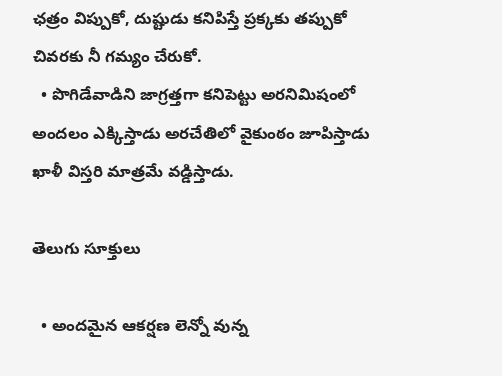ఛత్రం విప్పుకో, దుష్టుడు కనిపిస్తే ప్రక్కకు తప్పుకో చివరకు నీ గమ్యం చేరుకో.
  • పొగిడేవాడిని జాగ్రత్తగా కనిపెట్టు అరనిమిషంలో అందలం ఎక్కిస్తాడు అరచేతిలో వైకుంఠం జూపిస్తాడు ఖాళీ విస్తరి మాత్రమే వడ్డిస్తాడు.

తెలుగు సూక్తులు

  • అందమైన ఆకర్షణ లెన్నో వున్న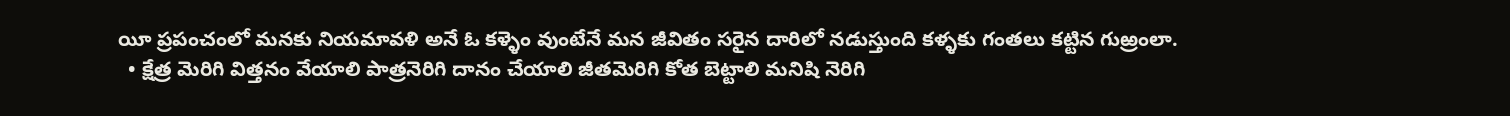యీ ప్రపంచంలో మనకు నియమావళి అనే ఓ కళ్ళెం వుంటేనే మన జీవితం సరైన దారిలో నడుస్తుంది కళ్ళకు గంతలు కట్టిన గుఱ్రంలా.
  • క్షేత్ర మెరిగి విత్తనం వేయాలి పాత్రనెరిగి దానం చేయాలి జీతమెరిగి కోత బెట్టాలి మనిషి నెరిగి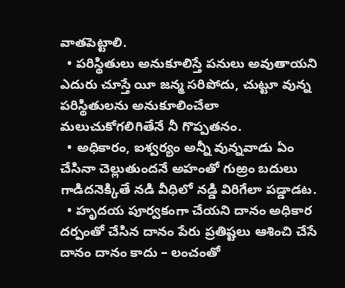వాతపెట్టాలి.
  • పరిస్థితులు అనుకూలిస్తే పనులు అవుతాయని ఎదురు చూస్తే యీ జన్మ సరిపోదు, చుట్టూ వున్న పరిస్థితులను అనుకూలించేలా మలుచుకోగలిగితేనే నీ గొప్పతనం.
  • అధికారం, ఐశ్వర్యం అన్నీ వున్నవాడు ఏం చేసినా చెల్లుతుందనే అహంతో గుఱ్రం బదులు గాడిదనెక్కితే నడి వీధిలో నడ్డి విరిగేలా పడ్డాడట.
  • హృదయ పూర్వకంగా చేయని దానం అధికార దర్పంతో చేసిన దానం పేరు ప్రతిష్టలు ఆశించి చేసే దానం దానం కాదు – లంచంతో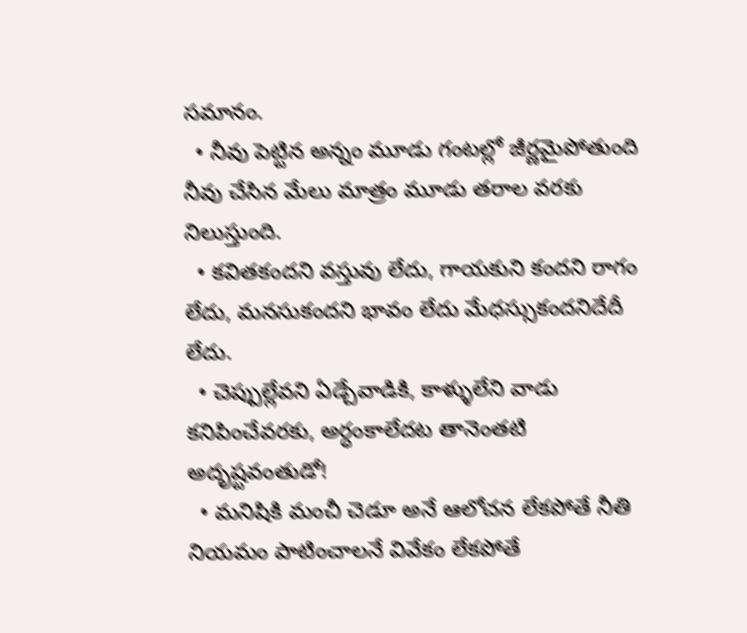సమానం.
  • నీవు పెట్టిన అన్నం మూడు గంటల్లో జీర్ణమైపోతుంది నీవు చేసిన మేలు మాత్రం మూడు తరాల వరకు నిలుస్తుంది.
  • కవితకందని వస్తువు లేదు, గాయకుని కందని రాగం లేదు, మనసుకందని భావం లేదు మేధస్సుకందనిదేదీ లేదు.
  • చెప్పుల్లేవని ఏడ్చేవాడికి, కాళ్ళులేని వాడు కనిపించేవరకు, అర్ధంకాలేదట తానెంతటి అదృష్టవంతుడో!
  • మనిషికి మంచీ చెడూ అనే ఆలోచన లేకపోతే నీతి నియమం పాటించాలనే వివేకం లేకపోతే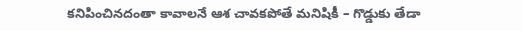కనిపించినదంతా కావాలనే ఆశ చావకపోతే మనిషికీ – గొడ్డుకు తేడా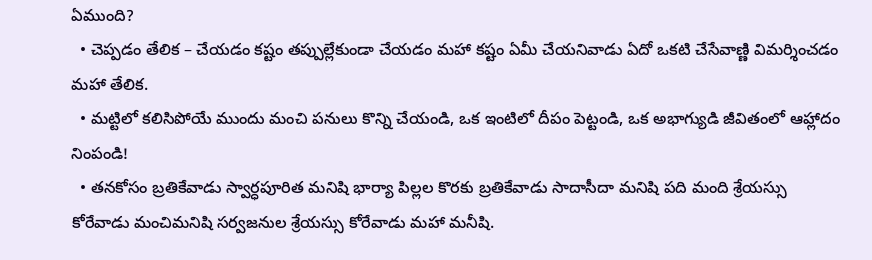ఏముంది?
  • చెప్పడం తేలిక – చేయడం కష్టం తప్పుల్లేకుండా చేయడం మహా కష్టం ఏమీ చేయనివాడు ఏదో ఒకటి చేసేవాణ్ణి విమర్శించడం మహా తేలిక.
  • మట్టిలో కలిసిపోయే ముందు మంచి పనులు కొన్ని చేయండి, ఒక ఇంటిలో దీపం పెట్టండి, ఒక అభాగ్యుడి జీవితంలో ఆహ్లాదం నింపండి!
  • తనకోసం బ్రతికేవాడు స్వార్ధపూరిత మనిషి భార్యా పిల్లల కొరకు బ్రతికేవాడు సాదాసీదా మనిషి పది మంది శ్రేయస్సు కోరేవాడు మంచిమనిషి సర్వజనుల శ్రేయస్సు కోరేవాడు మహా మనీషి.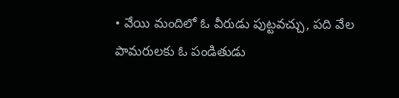• వేయి మందిలో ఓ వీరుడు పుట్టవచ్చు, పది వేల పామరులకు ఓ పండితుడు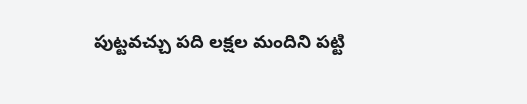పుట్టవచ్చు పది లక్షల మందిని పట్టి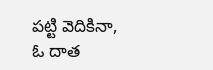పట్టి వెదికినా, ఓ దాత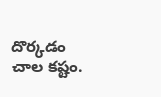దొర్కడం చాల కష్టం.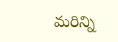మరిన్ని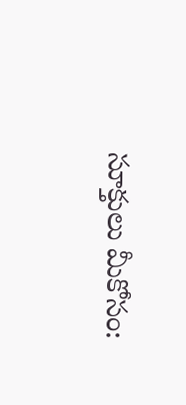సూక్తులు మీకోసం: